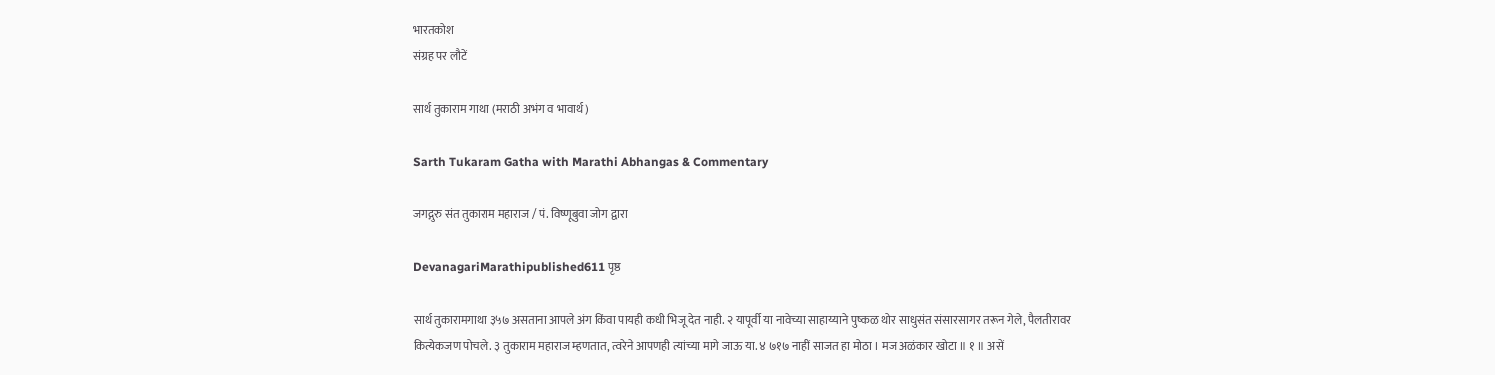भारतकोश
संग्रह पर लौटें

सार्थ तुकाराम गाथा (मराठी अभंग व भावार्थ)

Sarth Tukaram Gatha with Marathi Abhangas & Commentary

जगद्गुरु संत तुकाराम महाराज / पं. विष्णूबुवा जोग द्वारा

DevanagariMarathipublished611 पृष्ठ

सार्थ तुकारामगाथा ३५७ असताना आपले अंग किंवा पायही कधी भिजू देत नाही. २ यापूर्वी या नावेच्या साहाय्याने पुष्कळ थोर साधुसंत संसारसागर तरून गेले, पैलतीरावर कित्येकजण पोचले. ३ तुकाराम महाराज म्हणतात, त्वरेने आपणही त्यांच्या मागे जाऊ या. ४ ७१७ नाहीं साजत हा मोठा । मज अळंकार खोटा ॥ १ ॥ असें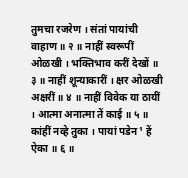तुमचा रजरेण । संतां पायांची वाहाण ॥ २ ॥ नाहीं स्वरूपीं ओळखी । भक्तिभाव करीं देखों ॥ ३ ॥ नाहीं शून्याकारीं । क्षर ओळखी अक्षरीं ॥ ४ ॥ नाहीं विवेक या ठायीं । आत्मा अनात्मा तें काई ॥ ५ ॥ कांहीं नव्हे तुका । पायां पडेन¹ हें ऐका ॥ ६ ॥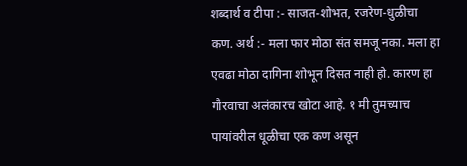शब्दार्थ व टीपा :- साजत-शोभत, रजरेण-धुळीचा कण. अर्थ :- मला फार मोठा संत समजू नका. मला हा एवढा मोठा दागिना शोभून दिसत नाही हो. कारण हा गौरवाचा अलंकारच खोटा आहे. १ मी तुमच्याच पायांवरील धूळीचा एक कण असून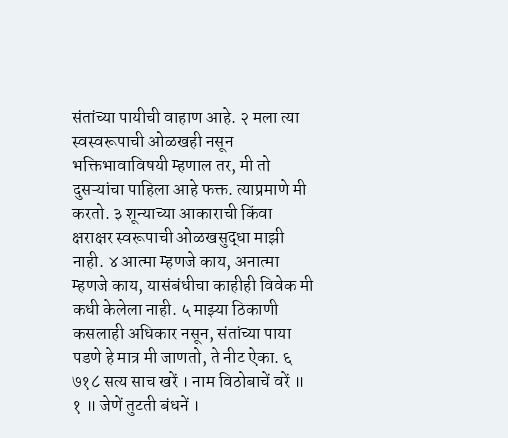संतांच्या पायीची वाहाण आहे. २ मला त्या स्वस्वरूपाची ओळखही नसून भक्तिभावाविषयी म्हणाल तर, मी तो दुसऱ्यांचा पाहिला आहे फक्त. त्याप्रमाणे मी करतो. ३ शून्याच्या आकाराची किंवा क्षराक्षर स्वरूपाची ओळखसुद्धा माझी नाही. ४ आत्मा म्हणजे काय, अनात्मा म्हणजे काय, यासंबंधीचा काहीही विवेक मी कधी केलेला नाही. ५ माझ्या ठिकाणी कसलाही अधिकार नसून, संतांच्या पाया पडणे हे मात्र मी जाणतो, ते नीट ऐका. ६ ७१८ सत्य साच खरें । नाम विठोबाचें वरें ॥ १ ॥ जेणें तुटती बंधनें ।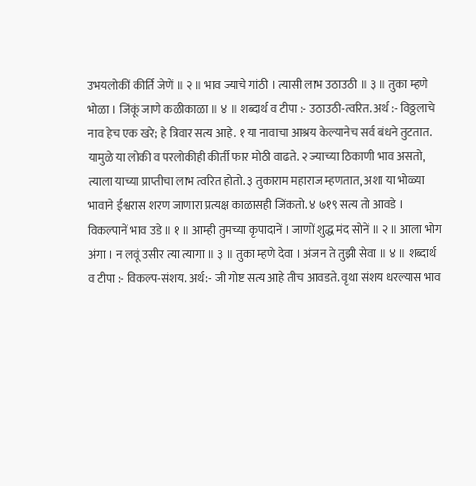उभयलोकीं कीर्ति जेणें ॥ २ ॥ भाव ज्याचे गांठी । त्यासी लाभ उठाउठी ॥ ३ ॥ तुका म्हणे भोळा । जिंकूं जाणे कळीकाळा ॥ ४ ॥ शब्दार्थ व टीपा :- उठाउठी-त्वरित. अर्थ :- विठ्ठलाचे नाव हेच एक खरे; हे त्रिवार सत्य आहे. १ या नावाचा आश्रय केल्यानेच सर्व बंधने तुटतात. यामुळे या लोकी व परलोकीही कीर्ती फार मोठी वाढते. २ ज्याच्या ठिकाणी भाव असतो, त्याला याच्या प्राप्तीचा लाभ त्वरित होतो. ३ तुकाराम महाराज म्हणतात, अशा या भोळ्या भावाने ईश्वरास शरण जाणारा प्रत्यक्ष काळासही जिंकतो. ४ ७१९ सत्य तो आवडे । विकल्पानें भाव उडे ॥ १ ॥ आम्ही तुमच्या कृपादानें । जाणों शुद्ध मंद सोनें ॥ २ ॥ आला भोग अंगा । न लवूं उसीर त्या त्यागा ॥ ३ ॥ तुका म्हणे देवा । अंजन ते तुझी सेवा ॥ ४ ॥ शब्दार्थ व टीपा :- विकल्प-संशय. अर्थ:- जी गोष्ट सत्य आहे तीच आवडते. वृथा संशय धरल्यास भाव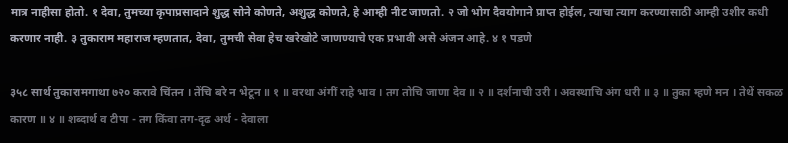मात्र नाहीसा होतो. १ देवा, तुमच्या कृपाप्रसादाने शुद्ध सोने कोणते, अशुद्ध कोणते, हे आम्ही नीट जाणतो. २ जो भोग दैवयोगाने प्राप्त होईल, त्याचा त्याग करण्यासाठी आम्ही उशीर कधी करणार नाही. ३ तुकाराम महाराज म्हणतात, देवा, तुमची सेवा हेच खरेखोटे जाणण्याचे एक प्रभावी असे अंजन आहे. ४ १ पडणे

३५८ सार्थ तुकारामगाथा ७२० करावे चिंतन । तेंचि बरे न भेटून ॥ १ ॥ वरथा अंगीं राहे भाव । तग तोचि जाणा देव ॥ २ ॥ दर्शनाची उरी । अवस्थाचि अंग धरी ॥ ३ ॥ तुका म्हणे मन । तेथें सकळ कारण ॥ ४ ॥ शब्दार्थ व टीपा - तग किंवा तग-दृढ अर्थ - देवाला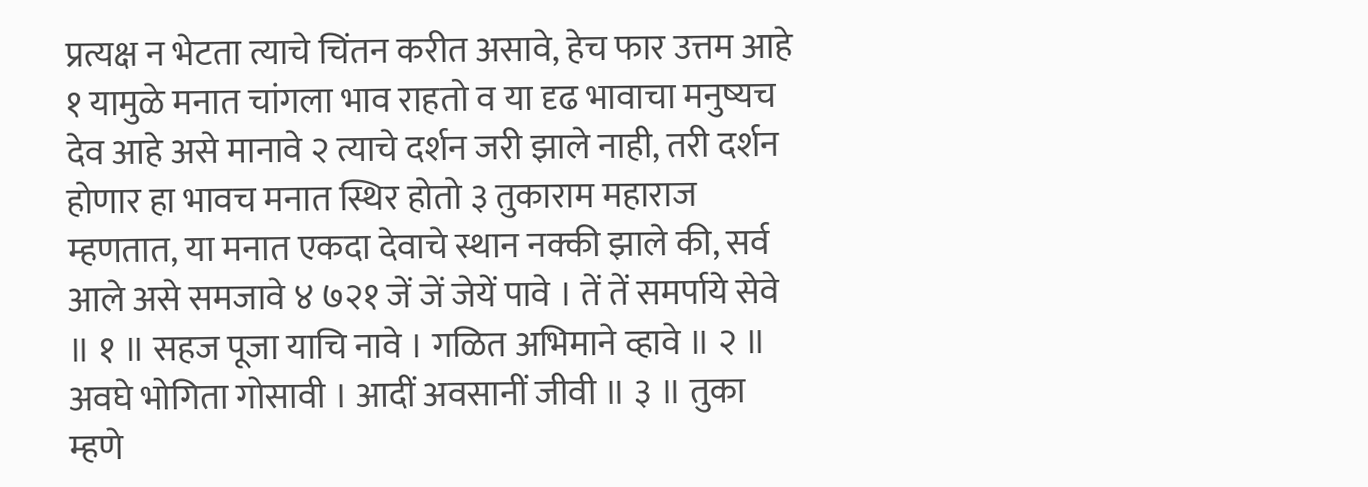प्रत्यक्ष न भेटता त्याचे चिंतन करीत असावे, हेच फार उत्तम आहे १ यामुळे मनात चांगला भाव राहतो व या दृढ भावाचा मनुष्यच देव आहे असे मानावे २ त्याचे दर्शन जरी झाले नाही, तरी दर्शन होणार हा भावच मनात स्थिर होतो ३ तुकाराम महाराज म्हणतात, या मनात एकदा देवाचे स्थान नक्की झाले की, सर्व आले असे समजावे ४ ७२१ जें जें जेयें पावे । तें तें समर्पाये सेवे ॥ १ ॥ सहज पूजा याचि नावे । गळित अभिमाने व्हावे ॥ २ ॥ अवघे भोगिता गोसावी । आदीं अवसानीं जीवी ॥ ३ ॥ तुका म्हणे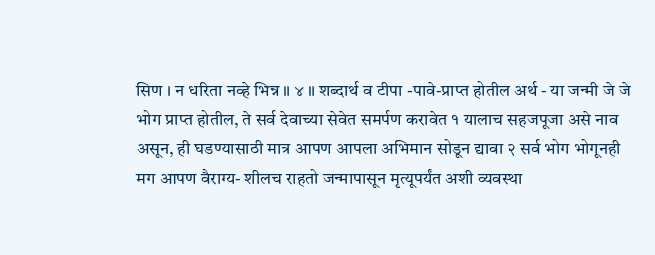सिण । न धरिता नव्हे भिन्न ॥ ४ ॥ शब्दार्थ व टीपा -पावे-प्राप्त होतील अर्थ - या जन्मी जे जे भोग प्राप्त होतील, ते सर्व देवाच्या सेवेत समर्पण करावेत १ यालाच सहजपूजा असे नाव असून, ही घडण्यासाठी मात्र आपण आपला अभिमान सोडून द्यावा २ सर्व भोग भोगूनही मग आपण वैराग्य- शीलच राहतो जन्मापासून मृत्यूपर्यंत अशी व्यवस्था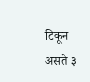टिकून असते ३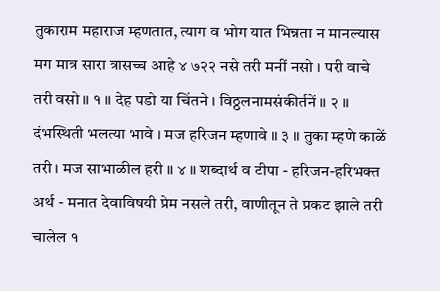तुकाराम महाराज म्हणतात, त्याग व भोग यात भिन्नता न मानल्यास मग मात्र सारा त्रासच्च आहे ४ ७२२ नसे तरी मनीं नसो । परी वाचे तरी वसो ॥ १ ॥ देह पडो या चिंतने । विठ्ठलनामसंकीर्तनें ॥ २ ॥ दंभस्थिती भलत्या भावे । मज हरिजन म्हणावे ॥ ३ ॥ तुका म्हणे काळें तरी । मज साभाळील हरी ॥ ४ ॥ शब्दार्थ व टीपा - हरिजन-हरिभक्त अर्थ - मनात देवाविषयी प्रेम नसले तरी, वाणीतून ते प्रकट झाले तरी चालेल १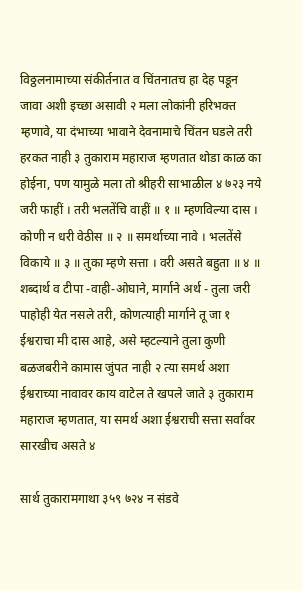विठ्ठलनामाच्या संकीर्तनात व चिंतनातच हा देह पडून जावा अशी इच्छा असावी २ मला लोकांनी हरिभक्त म्हणावे, या दंभाच्या भावाने देवनामाचे चिंतन घडले तरी हरकत नाही ३ तुकाराम महाराज म्हणतात थोडा काळ का होईना, पण यामुळे मला तो श्रीहरी साभाळील ४ ७२३ नये जरी फाहीं । तरी भलतेंचि वाहीं ॥ १ ॥ म्हणविल्या दास । कोणी न धरी वेठीस ॥ २ ॥ समर्थाच्या नावे । भलतेंसे विकाये ॥ ३ ॥ तुका म्हणे सत्ता । वरी असते बहुता ॥ ४ ॥ शब्दार्थ व टीपा -वाही-ओघाने, मार्गाने अर्थ - तुला जरी पाहोही येत नसले तरी, कोणत्याही मार्गाने तू जा १ ईश्वराचा मी दास आहे, असे म्हटल्याने तुला कुणी बळजबरीने कामास जुंपत नाही २ त्या समर्थ अशा ईश्वराच्या नावावर काय वाटेल ते खपले जाते ३ तुकाराम महाराज म्हणतात, या समर्थ अशा ईश्वराची सत्ता सर्वांवर सारखीच असते ४

सार्थ तुकारामगाथा ३५९ ७२४ न संडवे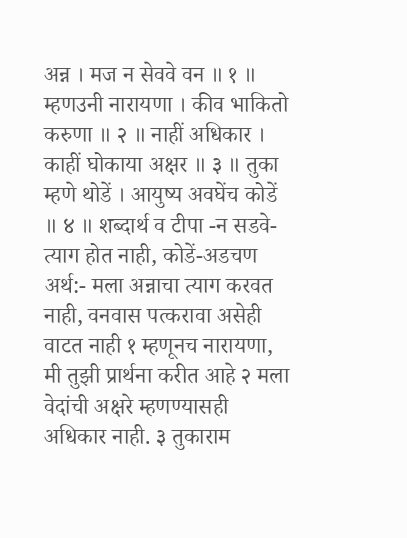अन्न । मज न सेववे वन ॥ १ ॥ म्हणउनी नारायणा । कीव भाकितो करुणा ॥ २ ॥ नाहीं अधिकार । काहीं घोकाया अक्षर ॥ ३ ॥ तुका म्हणे थोडें । आयुष्य अवघेंच कोडें ॥ ४ ॥ शब्दार्थ व टीपा -न सडवे-त्याग होत नाही, कोडें-अडचण अर्थ:- मला अन्नाचा त्याग करवत नाही, वनवास पत्करावा असेही वाटत नाही १ म्हणूनच नारायणा, मी तुझी प्रार्थना करीत आहे २ मला वेदांची अक्षरे म्हणण्यासही अधिकार नाही. ३ तुकाराम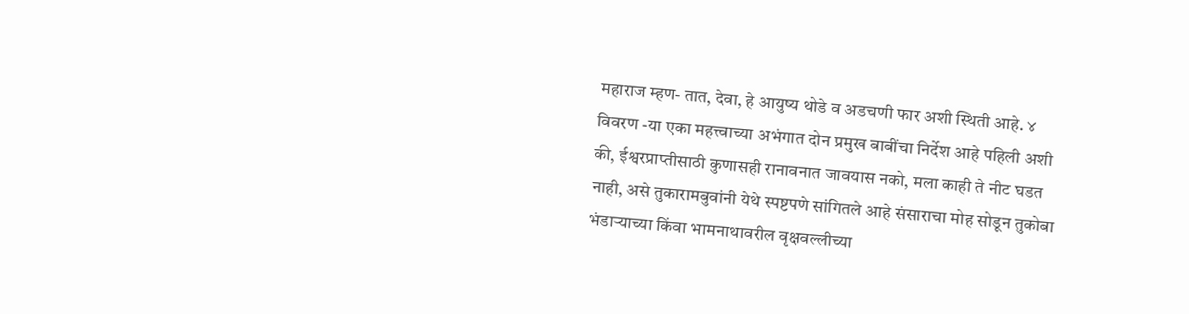महाराज म्हण- तात, देवा, हे आयुष्य थोडे व अडचणी फार अशी स्थिती आहे. ४ विवरण -या एका महत्त्वाच्या अभंगात दोन प्रमुख बाबींचा निर्देश आहे पहिली अशी की, ईश्वरप्राप्तीसाठी कुणासही रानावनात जावयास नको, मला काही ते नीट घडत नाही, असे तुकारामबुवांनी येथे स्पष्टपणे सांगितले आहे संसाराचा मोह सोडून तुकोबा भंडाऱ्याच्या किंवा भामनाथावरील वृक्षवल्लीच्या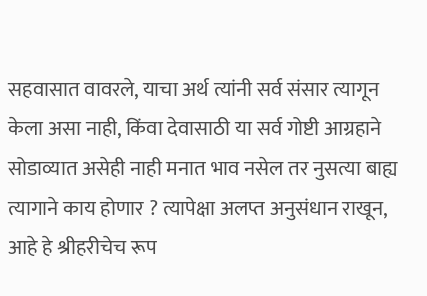सहवासात वावरले, याचा अर्थ त्यांनी सर्व संसार त्यागून केला असा नाही, किंवा देवासाठी या सर्व गोष्टी आग्रहाने सोडाव्यात असेही नाही मनात भाव नसेल तर नुसत्या बाह्य त्यागाने काय होणार ? त्यापेक्षा अलप्त अनुसंधान राखून, आहे हे श्रीहरीचेच रूप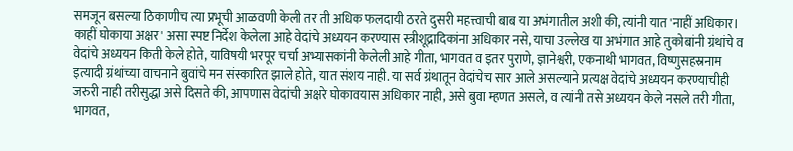समजून बसल्या ठिकाणीच त्या प्रभूची आळवणी केली तर ती अधिक फलदायी ठरते दुसरी महत्त्वाची बाब या अभंगातील अशी की, त्यांनी यात 'नाहीं अधिकार। काहीं घोकाया अक्षर' असा स्पष्ट निर्देश केलेला आहे वेदांचे अध्ययन करण्यास स्त्रीशूद्रादिकांना अधिकार नसे, याचा उल्लेख या अभंगात आहे तुकोबांनी ग्रंथांचे व वेदांचे अध्ययन किती केले होते, याविषयी भरपूर चर्चा अभ्यासकांनी केलेली आहे गीता, भागवत व इतर पुराणे, ज्ञानेश्वरी, एकनाथी भागवत, विष्णुसहस्रनाम इत्यादी ग्रंथांच्या वाचनाने बुवांचे मन संस्कारित झाले होते, यात संशय नाही. या सर्व ग्रंथातून वेदांचेच सार आले असल्याने प्रत्यक्ष वेदांचे अध्ययन करण्याचीही जरुरी नाही तरीसुद्धा असे दिसते की, आपणास वेदांची अक्षरे घोकावयास अधिकार नाही, असे बुवा म्हणत असले, व त्यांनी तसे अध्ययन केले नसले तरी गीता, भागवत,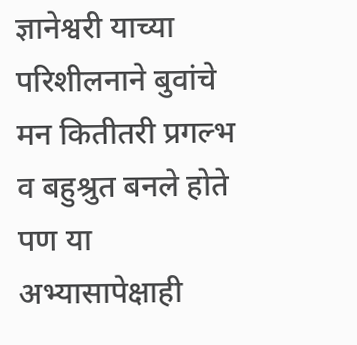ज्ञानेश्वरी याच्या परिशीलनाने बुवांचे मन कितीतरी प्रगल्भ व बहुश्रुत बनले होते पण या अभ्यासापेक्षाही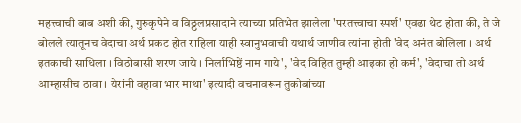महत्त्वाची बाब अशी की, गुरुकृपेने व विठ्ठलप्रसादाने त्याच्या प्रतिभेत झालेला 'परतत्त्वाचा स्पर्श' एवढा थेट होता की, ते जे बोलले त्यातूनच वेदाचा अर्थ प्रकट होत राहिला याही स्वानुभवाची यथार्थ जाणीव त्यांना होती 'वेद अनंत बोलिला । अर्थ इतकाची साधिला । विठोबासी शरण जाये । निर्लाभिष्ठें नाम गाये', 'वेद विहित तुम्ही आइका हो कर्म', 'वेदाचा तो अर्थ आम्हासीच ठावा । येरांनी वहावा भार माथा' इत्यादी वचनावरून तुकोबांच्या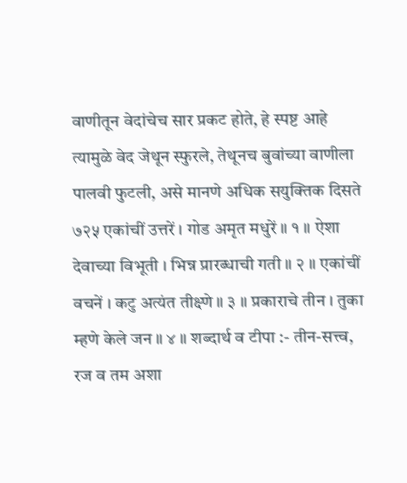वाणीतून वेदांचेच सार प्रकट होते, हे स्पष्ट आहे त्यामुळे वेद जेथून स्फुरले, तेथूनच बुवांच्या वाणीला पालवी फुटली, असे मानणे अधिक सयुक्तिक दिसते ७२५ एकांचीं उत्तरें । गोड अमृत मधुरें ॥ १ ॥ ऐशा देवाच्या विभूती । भिन्न प्रारब्धाची गती ॥ २ ॥ एकांचीं वचनें । कटु अत्यंत तीक्ष्णे ॥ ३ ॥ प्रकाराचे तीन । तुका म्हणे केले जन ॥ ४ ॥ शब्दार्थ व टीपा :- तीन-सत्त्व, रज व तम अशा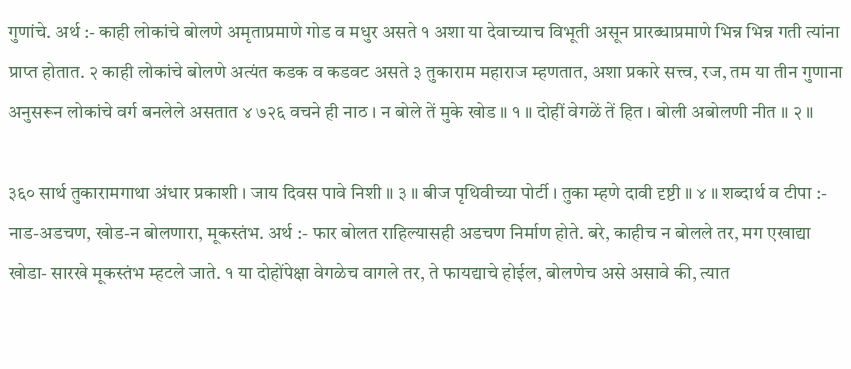गुणांचे. अर्थ :- काही लोकांचे बोलणे अमृताप्रमाणे गोड व मधुर असते १ अशा या देवाच्याच विभूती असून प्रारब्धाप्रमाणे भिन्न भिन्न गती त्यांना प्राप्त होतात. २ काही लोकांचे बोलणे अत्यंत कडक व कडवट असते ३ तुकाराम महाराज म्हणतात, अशा प्रकारे सत्त्व, रज, तम या तीन गुणाना अनुसरून लोकांचे वर्ग बनलेले असतात ४ ७२६ वचने ही नाठ । न बोले तें मुके खोड ॥ १ ॥ दोहीं वेगळें तें हित । बोली अबोलणी नीत ॥ २ ॥

३६० सार्थ तुकारामगाथा अंधार प्रकाशी । जाय दिवस पावे निशी ॥ ३ ॥ बीज पृथिवीच्या पोर्टी । तुका म्हणे दावी दृष्टी ॥ ४ ॥ शब्दार्थ व टीपा :- नाड-अडचण, खोड-न बोलणारा, मूकस्तंभ. अर्थ :- फार बोलत राहिल्यासही अडचण निर्माण होते. बरे, काहीच न बोलले तर, मग एखाद्या खोडा- सारखे मूकस्तंभ म्हटले जाते. १ या दोहोंपेक्षा वेगळेच वागले तर, ते फायद्याचे होईल, बोलणेच असे असावे की, त्यात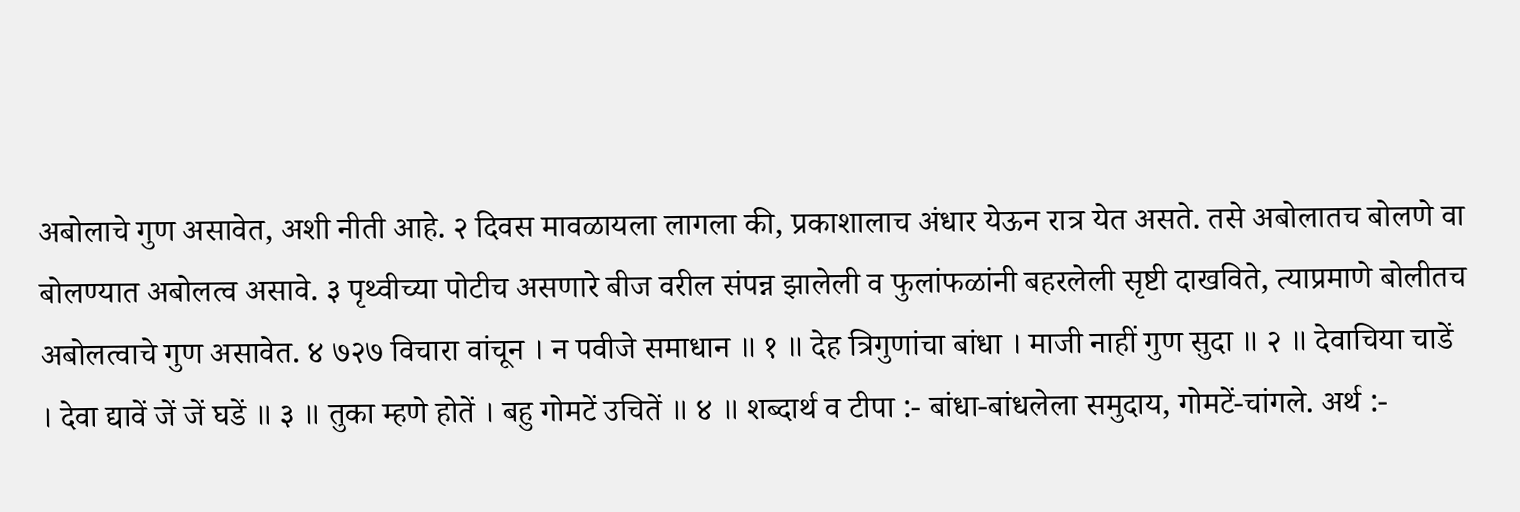अबोलाचे गुण असावेत, अशी नीती आहे. २ दिवस मावळायला लागला की, प्रकाशालाच अंधार येऊन रात्र येत असते. तसे अबोलातच बोलणे वा बोलण्यात अबोलत्व असावे. ३ पृथ्वीच्या पोटीच असणारे बीज वरील संपन्न झालेली व फुलांफळांनी बहरलेली सृष्टी दाखविते, त्याप्रमाणे बोलीतच अबोलत्वाचे गुण असावेत. ४ ७२७ विचारा वांचून । न पवीजे समाधान ॥ १ ॥ देह त्रिगुणांचा बांधा । माजी नाहीं गुण सुदा ॥ २ ॥ देवाचिया चाडें । देवा द्यावें जें जें घडें ॥ ३ ॥ तुका म्हणे होतें । बहु गोमटें उचितें ॥ ४ ॥ शब्दार्थ व टीपा :- बांधा-बांधलेला समुदाय, गोमटें-चांगले. अर्थ :-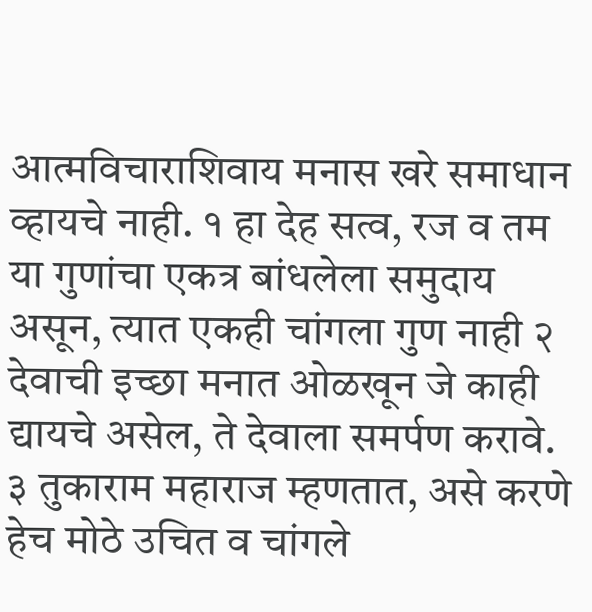आत्मविचाराशिवाय मनास खरे समाधान व्हायचे नाही. १ हा देह सत्व, रज व तम या गुणांचा एकत्र बांधलेला समुदाय असून, त्यात एकही चांगला गुण नाही २ देवाची इच्छा मनात ओळखून जे काही द्यायचे असेल, ते देवाला समर्पण करावे. ३ तुकाराम महाराज म्हणतात, असे करणे हेच मोठे उचित व चांगले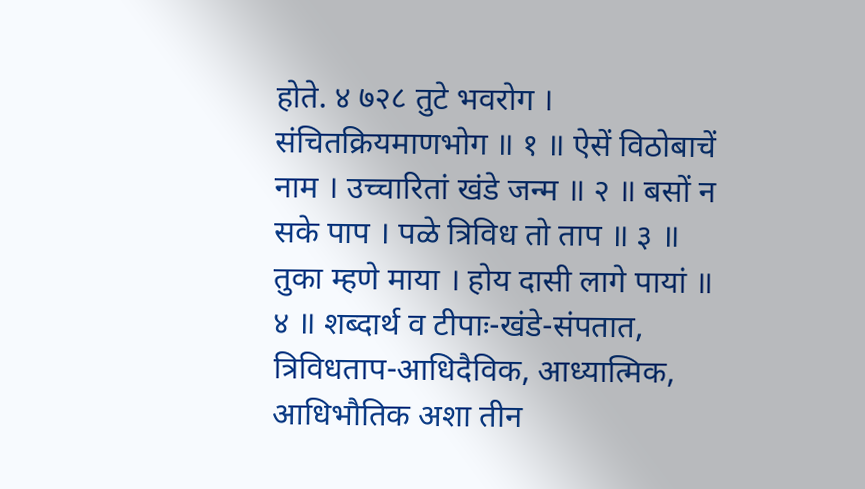होते. ४ ७२८ तुटे भवरोग । संचितक्रियमाणभोग ॥ १ ॥ ऐसें विठोबाचें नाम । उच्चारितां खंडे जन्म ॥ २ ॥ बसों न सके पाप । पळे त्रिविध तो ताप ॥ ३ ॥ तुका म्हणे माया । होय दासी लागे पायां ॥ ४ ॥ शब्दार्थ व टीपाः-खंडे-संपतात, त्रिविधताप-आधिदैविक, आध्यात्मिक, आधिभौतिक अशा तीन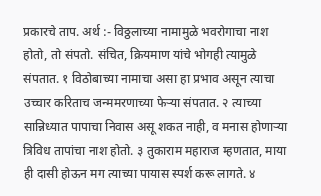प्रकारचे ताप. अर्थ :- विठ्ठलाच्या नामामुळे भवरोगाचा नाश होतो, तो संपतो. संचित, क्रियमाण यांचे भोगही त्यामुळे संपतात. १ विठोबाच्या नामाचा असा हा प्रभाव असून त्याचा उच्चार करिताच जन्ममरणाच्या फेऱ्या संपतात. २ त्याच्या सान्निध्यात पापाचा निवास असू शकत नाही, व मनास होणाऱ्या त्रिविध तापांचा नाश होतो. ३ तुकाराम महाराज म्हणतात, माया ही दासी होऊन मग त्याच्या पायास स्पर्श करू लागते. ४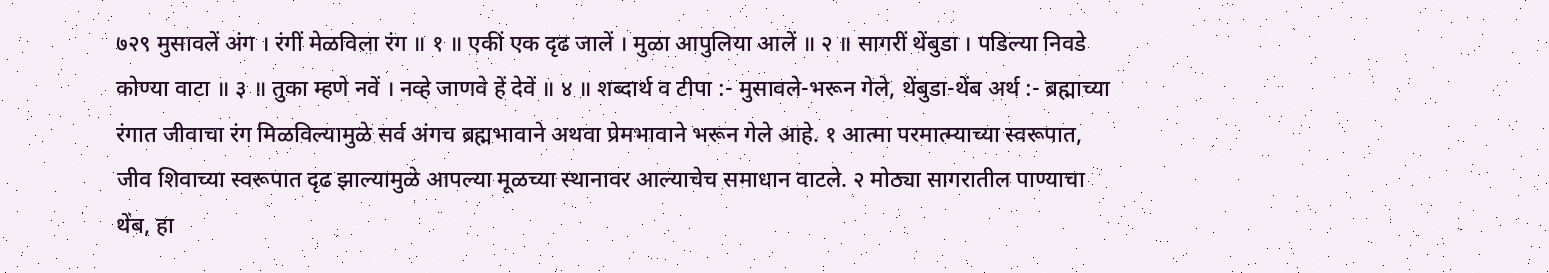७२९ मुसावलें अंग । रंगीं मेळविला रंग ॥ १ ॥ एकीं एक दृढ जालें । मुळा आपुलिया आलें ॥ २ ॥ सागरीं थेंबुडा । पडिल्या निवडे कोण्या वाटा ॥ ३ ॥ तुका म्हणे नवें । नव्हे जाणवे हें देवें ॥ ४ ॥ शब्दार्थ व टीपा :- मुसावले-भरून गेले, थेंबुडा-थेंब अर्थ :- ब्रह्माच्या रंगात जीवाचा रंग मिळविल्यामुळे सर्व अंगच ब्रह्मभावाने अथवा प्रेमभावाने भरून गेले आहे. १ आत्मा परमात्म्याच्या स्वरूपात, जीव शिवाच्या स्वरूपात दृढ झाल्यामुळे आपल्या मूळच्या स्थानावर आल्याचेच समाधान वाटले. २ मोठ्या सागरातील पाण्याचा थेंब, हा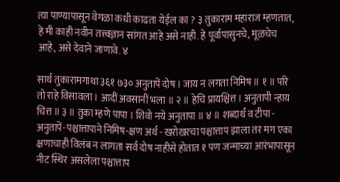त्या पाण्यापासून वेगळा कधी काढता येईल का ? ३ तुकाराम महाराज म्हणतात, हे मी काही नवीन तत्त्वज्ञान सांगत आहे असे नाही. हे पूर्वापासुनचे, मूळचेच आहे, असे देवाने जाणावे. ४

सार्थ तुकारामगाथा ३६१ ७३० अनुतापें दोष । जाय न लगता निमिष ॥ १ ॥ परि तो राहे विसावला । आदीं अवसानीं भला ॥ २ ॥ हेचि प्रायश्चित्त । अनुतापी न्हाय चित्त ॥ ३ ॥ तुका म्हणे पापा । शिवो नये अनुतापा ॥ ४ ॥ शब्दार्थ व टीपा - अनुतापें-पश्चात्तापाने निमिष-क्षण अर्थ - खरोखरचा पश्चात्ताप झाला तर मग एका क्षणाचाही विलंब न लागता सर्व दोष नाहीसे होतात १ पण जन्माच्या आरंभापासून नीट स्थिर असलेला पश्चात्ताप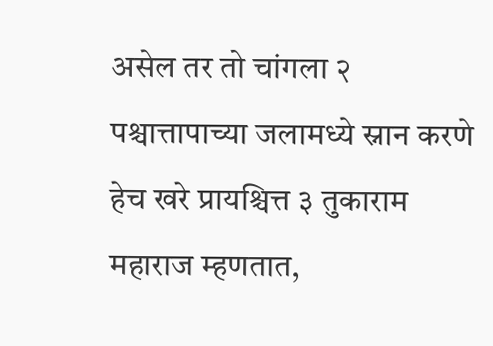असेल तर तो चांगला २ पश्चात्तापाच्या जलामध्ये स्नान करणे हेच खरे प्रायश्चित्त ३ तुकाराम महाराज म्हणतात,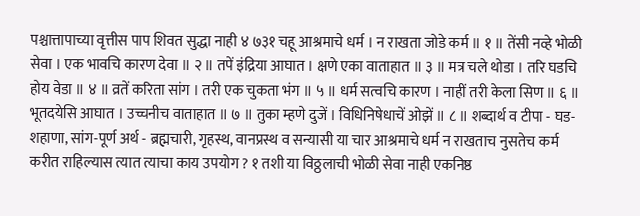पश्चात्तापाच्या वृत्तीस पाप शिवत सुद्धा नाही ४ ७३१ चहू आश्रमाचे धर्म । न राखता जोडे कर्म ॥ १ ॥ तेंसी नव्हे भोळी सेवा । एक भावचि कारण देवा ॥ २ ॥ तपें इंद्रिया आघात । क्षणे एका वाताहात ॥ ३ ॥ मत्र चले थोडा । तरि घडचि होय वेडा ॥ ४ ॥ व्रतें करिता सांग । तरी एक चुकता भंग ॥ ५ ॥ धर्म सत्वचि कारण । नाहीं तरी केला सिण ॥ ६ ॥ भूतदयेसि आघात । उच्चनीच वाताहात ॥ ७ ॥ तुका म्हणे दुजें । विधिनिषेधाचें ओझें ॥ ८ ॥ शब्दार्थ व टीपा - घड-शहाणा, सांग-पूर्ण अर्थ - ब्रह्मचारी, गृहस्थ, वानप्रस्थ व सन्यासी या चार आश्रमाचे धर्म न राखताच नुसतेच कर्म करीत राहिल्यास त्यात त्याचा काय उपयोग ? १ तशी या विठ्ठलाची भोळी सेवा नाही एकनिष्ठ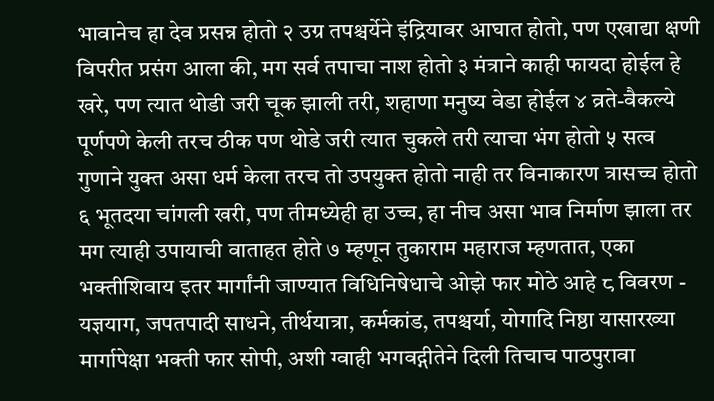भावानेच हा देव प्रसन्न होतो २ उग्र तपश्चर्येने इंद्रियावर आघात होतो, पण एखाद्या क्षणी विपरीत प्रसंग आला की, मग सर्व तपाचा नाश होतो ३ मंत्राने काही फायदा होईल हे खरे, पण त्यात थोडी जरी चूक झाली तरी, शहाणा मनुष्य वेडा होईल ४ व्रते-वैकल्ये पूर्णपणे केली तरच ठीक पण थोडे जरी त्यात चुकले तरी त्याचा भंग होतो ५ सत्व गुणाने युक्त असा धर्म केला तरच तो उपयुक्त होतो नाही तर विनाकारण त्रासच्च होतो ६ भूतदया चांगली खरी, पण तीमध्येही हा उच्च, हा नीच असा भाव निर्माण झाला तर मग त्याही उपायाची वाताहत होते ७ म्हणून तुकाराम महाराज म्हणतात, एका भक्तीशिवाय इतर मार्गांनी जाण्यात विधिनिषेधाचे ओझे फार मोठे आहे ८ विवरण - यज्ञयाग, जपतपादी साधने, तीर्थयात्रा, कर्मकांड, तपश्चर्या, योगादि निष्ठा यासारख्या मार्गापेक्षा भक्ती फार सोपी, अशी ग्वाही भगवद्गीतेने दिली तिचाच पाठपुरावा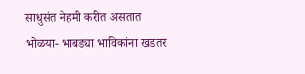साधुसंत नेहमी करीत असतात भोळया- भाबड्या भाविकांना खडतर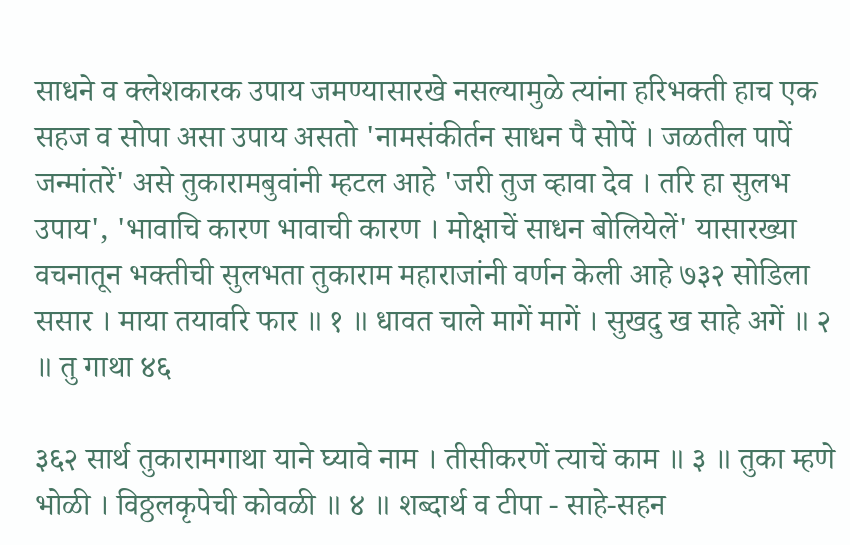साधने व क्लेशकारक उपाय जमण्यासारखे नसल्यामुळे त्यांना हरिभक्ती हाच एक सहज व सोपा असा उपाय असतो 'नामसंकीर्तन साधन पै सोपें । जळतील पापें जन्मांतरें' असे तुकारामबुवांनी म्हटल आहे 'जरी तुज व्हावा देव । तरि हा सुलभ उपाय', 'भावाचि कारण भावाची कारण । मोक्षाचें साधन बोलियेलें' यासारख्या वचनातून भक्तीची सुलभता तुकाराम महाराजांनी वर्णन केली आहे ७३२ सोडिला ससार । माया तयावरि फार ॥ १ ॥ धावत चाले मागें मागें । सुखदु ख साहे अगें ॥ २ ॥ तु गाथा ४६

३६२ सार्थ तुकारामगाथा याने घ्यावे नाम । तीसीकरणें त्याचें काम ॥ ३ ॥ तुका म्हणे भोळी । विठ्ठलकृपेची कोवळी ॥ ४ ॥ शब्दार्थ व टीपा - साहे-सहन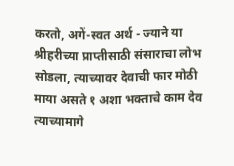करतो, अगें-स्वत अर्थ - ज्याने या श्रीहरीच्या प्राप्तीसाठी संसाराचा लोभ सोडला, त्याच्यावर देवाची फार मोठी माया असते १ अशा भक्ताचे काम देव त्याच्यामागे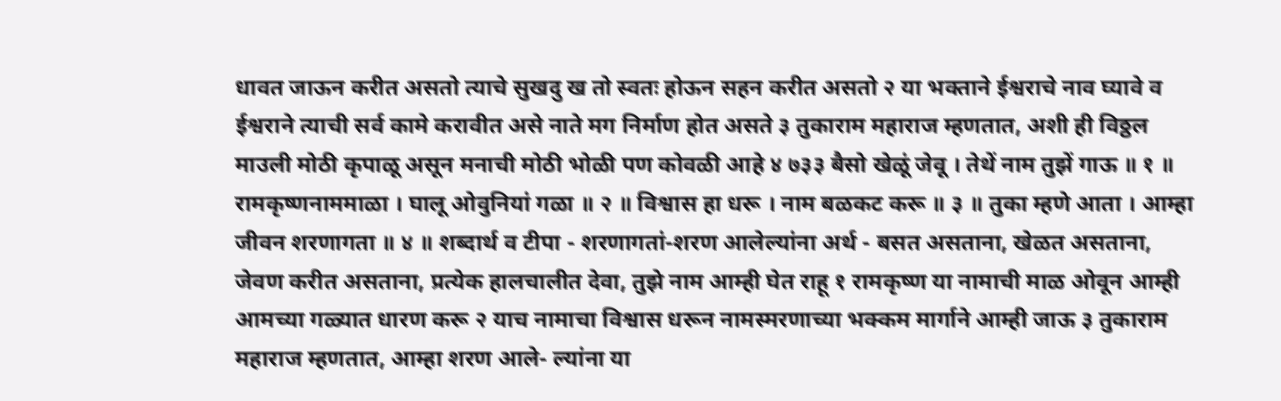धावत जाऊन करीत असतो त्याचे सुखदु ख तो स्वतः होऊन सहन करीत असतो २ या भक्ताने ईश्वराचे नाव घ्यावे व ईश्वराने त्याची सर्व कामे करावीत असे नाते मग निर्माण होत असते ३ तुकाराम महाराज म्हणतात, अशी ही विठ्ठल माउली मोठी कृपाळू असून मनाची मोठी भोळी पण कोवळी आहे ४ ७३३ बैसो खेळूं जेवू । तेथें नाम तुझें गाऊ ॥ १ ॥ रामकृष्णनाममाळा । घालू ओवुनियां गळा ॥ २ ॥ विश्वास हा धरू । नाम बळकट करू ॥ ३ ॥ तुका म्हणे आता । आम्हा जीवन शरणागता ॥ ४ ॥ शब्दार्थ व टीपा - शरणागतां-शरण आलेल्यांना अर्थ - बसत असताना, खेळत असताना, जेवण करीत असताना, प्रत्येक हालचालीत देवा, तुझे नाम आम्ही घेत राहू १ रामकृष्ण या नामाची माळ ओवून आम्ही आमच्या गळ्यात धारण करू २ याच नामाचा विश्वास धरून नामस्मरणाच्या भक्कम मार्गाने आम्ही जाऊ ३ तुकाराम महाराज म्हणतात, आम्हा शरण आले- ल्यांना या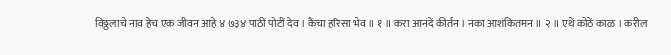विठ्ठलाचे नाव हेच एक जीवन आहे ४ ७३४ पाठीं पोटीं देव । कैंचा हरिसा भेव ॥ १ ॥ करा आनंदें कीर्तन । नका आशंकितमन ॥ २ ॥ एथें कोठें काळ । करील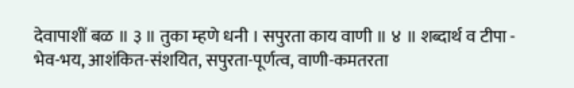देवापाशीं बळ ॥ ३ ॥ तुका म्हणे धनी । सपुरता काय वाणी ॥ ४ ॥ शब्दार्थ व टीपा - भेव-भय, आशंकित-संशयित, सपुरता-पूर्णत्व, वाणी-कमतरता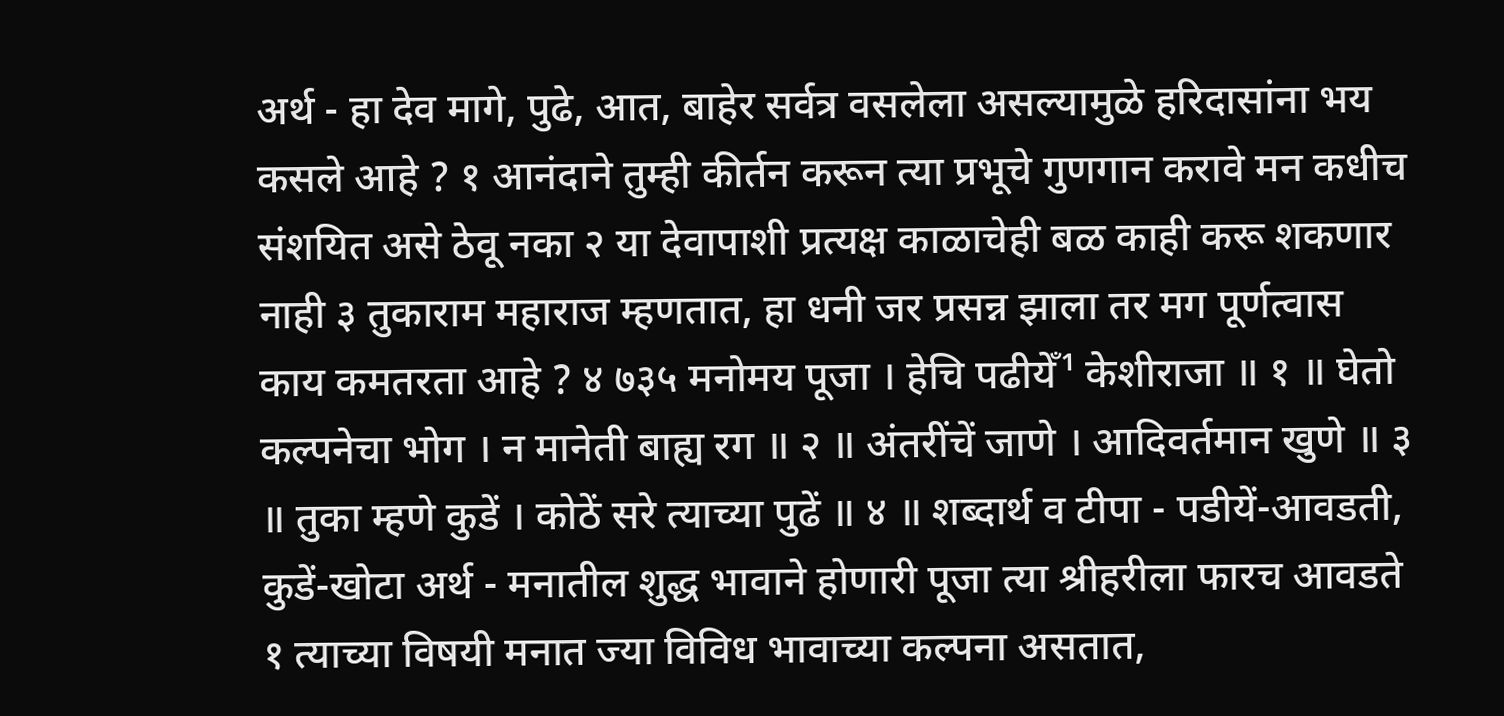अर्थ - हा देव मागे, पुढे, आत, बाहेर सर्वत्र वसलेला असल्यामुळे हरिदासांना भय कसले आहे ? १ आनंदाने तुम्ही कीर्तन करून त्या प्रभूचे गुणगान करावे मन कधीच संशयित असे ठेवू नका २ या देवापाशी प्रत्यक्ष काळाचेही बळ काही करू शकणार नाही ३ तुकाराम महाराज म्हणतात, हा धनी जर प्रसन्न झाला तर मग पूर्णत्वास काय कमतरता आहे ? ४ ७३५ मनोमय पूजा । हेचि पढीयेँ¹ केशीराजा ॥ १ ॥ घेतो कल्पनेचा भोग । न मानेती बाह्य रग ॥ २ ॥ अंतरींचें जाणे । आदिवर्तमान खुणे ॥ ३ ॥ तुका म्हणे कुडें । कोठें सरे त्याच्या पुढें ॥ ४ ॥ शब्दार्थ व टीपा - पडीयें-आवडती, कुडें-खोटा अर्थ - मनातील शुद्ध भावाने होणारी पूजा त्या श्रीहरीला फारच आवडते १ त्याच्या विषयी मनात ज्या विविध भावाच्या कल्पना असतात,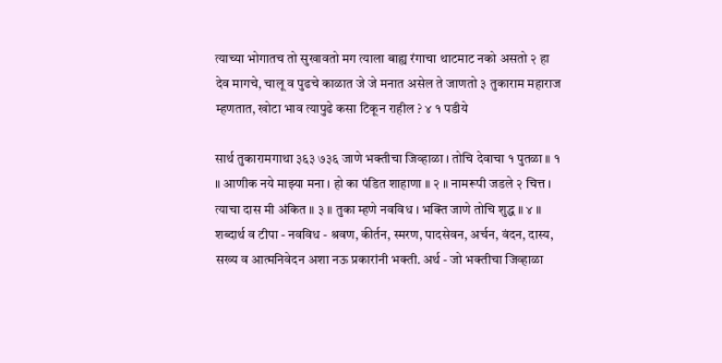त्याच्या भोगातच तो सुखावतो मग त्याला बाह्य रंगाचा थाटमाट नको असतो २ हा देव मागचे, चालू व पुढचे काळात जे जे मनात असेल ते जाणतो ३ तुकाराम महाराज म्हणतात, खोटा भाव त्यापुढे कसा टिकून राहील ? ४ १ पडीये

सार्थ तुकारामगाथा ३६३ ७३६ जाणे भक्तीचा जिव्हाळा । तोचि देवाचा १ पुतळा ॥ १ ॥ आणीक नये माझ्या मना । हो का पंडित शाहाणा ॥ २ ॥ नामरूपी जडले २ चित्त । त्याचा दास मी अंकित ॥ ३ ॥ तुका म्हणे नवविध । भक्ति जाणे तोचि शुद्ध ॥ ४ ॥ शब्दार्थ व टीपा - नवविध - श्रवण, कीर्तन, स्मरण, पादसेवन, अर्चन, वंदन, दास्य, सख्य व आत्मनिवेदन अशा नऊ प्रकारांनी भक्ती. अर्थ - जो भक्तीचा जिव्हाळा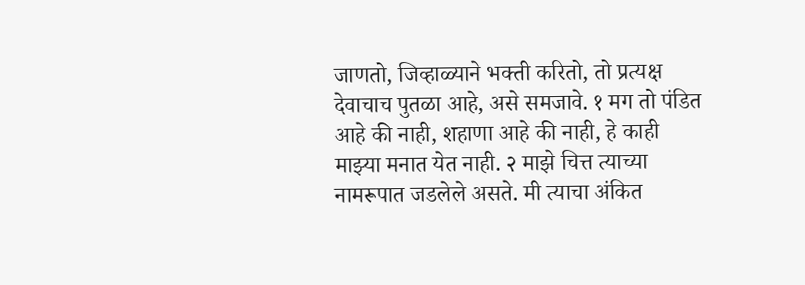जाणतो, जिव्हाळ्याने भक्ती करितो, तो प्रत्यक्ष देवाचाच पुतळा आहे, असे समजावे. १ मग तो पंडित आहे की नाही, शहाणा आहे की नाही, हे काही माझ्या मनात येत नाही. २ माझे चित्त त्याच्या नामरूपात जडलेले असते. मी त्याचा अंकित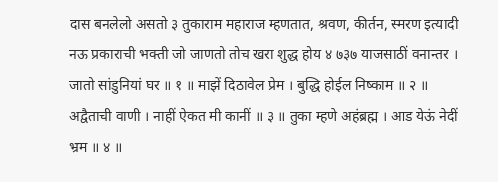दास बनलेलो असतो ३ तुकाराम महाराज म्हणतात, श्रवण, कीर्तन, स्मरण इत्यादी नऊ प्रकाराची भक्ती जो जाणतो तोच खरा शुद्ध होय ४ ७३७ याजसाठीं वनान्तर । जातो सांडुनियां घर ॥ १ ॥ माझें दिठावेल प्रेम । बुद्धि होईल निष्काम ॥ २ ॥ अद्वैताची वाणी । नाहीं ऐकत मी कानीं ॥ ३ ॥ तुका म्हणे अहंब्रह्म । आड येऊं नेदीं भ्रम ॥ ४ ॥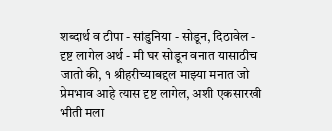शब्दार्थ व टीपा - सांडुनिया - सोडून, दिठावेल - दृष्ट लागेल अर्थ - मी घर सोडून वनात यासाठीच जातो की, १ श्रीहरीच्याबद्दल माझ्या मनात जो प्रेमभाव आहे त्यास दृष्ट लागेल, अशी एकसारखी भीती मला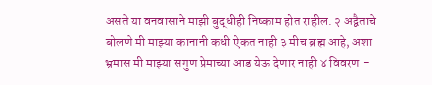असते या वनवासाने माझी बुद्धीही निष्काम होत राहील. २ अद्वैताचे बोलणे मी माझ्या कानानी कधी ऐकत नाही ३ मीच ब्रह्म आहे, अशा भ्रमास मी माझ्या सगुण प्रेमाच्या आड येऊ देणार नाही ४ विवरण -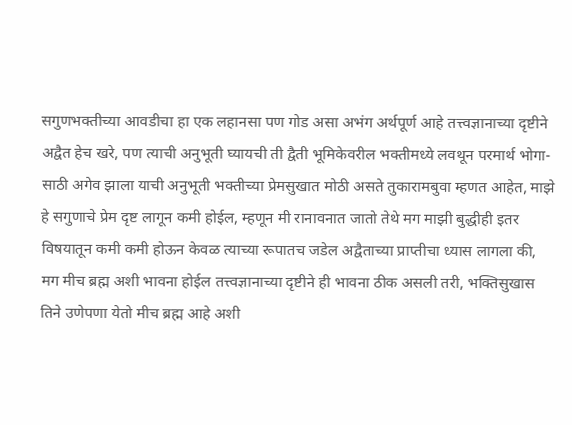सगुणभक्तीच्या आवडीचा हा एक लहानसा पण गोड असा अभंग अर्थपूर्ण आहे तत्त्वज्ञानाच्या दृष्टीने अद्वैत हेच खरे, पण त्याची अनुभूती घ्यायची ती द्वैती भूमिकेवरील भक्तीमध्ये लवथून परमार्थ भोगा- साठी अगेव झाला याची अनुभूती भक्तीच्या प्रेमसुखात मोठी असते तुकारामबुवा म्हणत आहेत, माझे हे सगुणाचे प्रेम दृष्ट लागून कमी होईल, म्हणून मी रानावनात जातो तेथे मग माझी बुद्धीही इतर विषयातून कमी कमी होऊन केवळ त्याच्या रूपातच जडेल अद्वैताच्या प्राप्तीचा ध्यास लागला की, मग मीच ब्रह्म अशी भावना होईल तत्त्वज्ञानाच्या दृष्टीने ही भावना ठीक असली तरी, भक्तिसुखास तिने उणेपणा येतो मीच ब्रह्म आहे अशी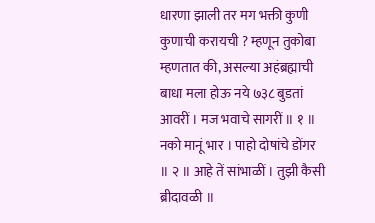धारणा झाली तर मग भक्ती कुणी कुणाची करायची ? म्हणून तुकोबा म्हणतात की, असल्या अहंब्रह्माची बाधा मला होऊ नये ७३८ बुडतां आवरीं । मज भवाचे सागरीं ॥ १ ॥ नको मानूं भार । पाहो दोषांचे डोंगर ॥ २ ॥ आहे तें सांभाळीं । तुझी कैसी ब्रीदावळी ॥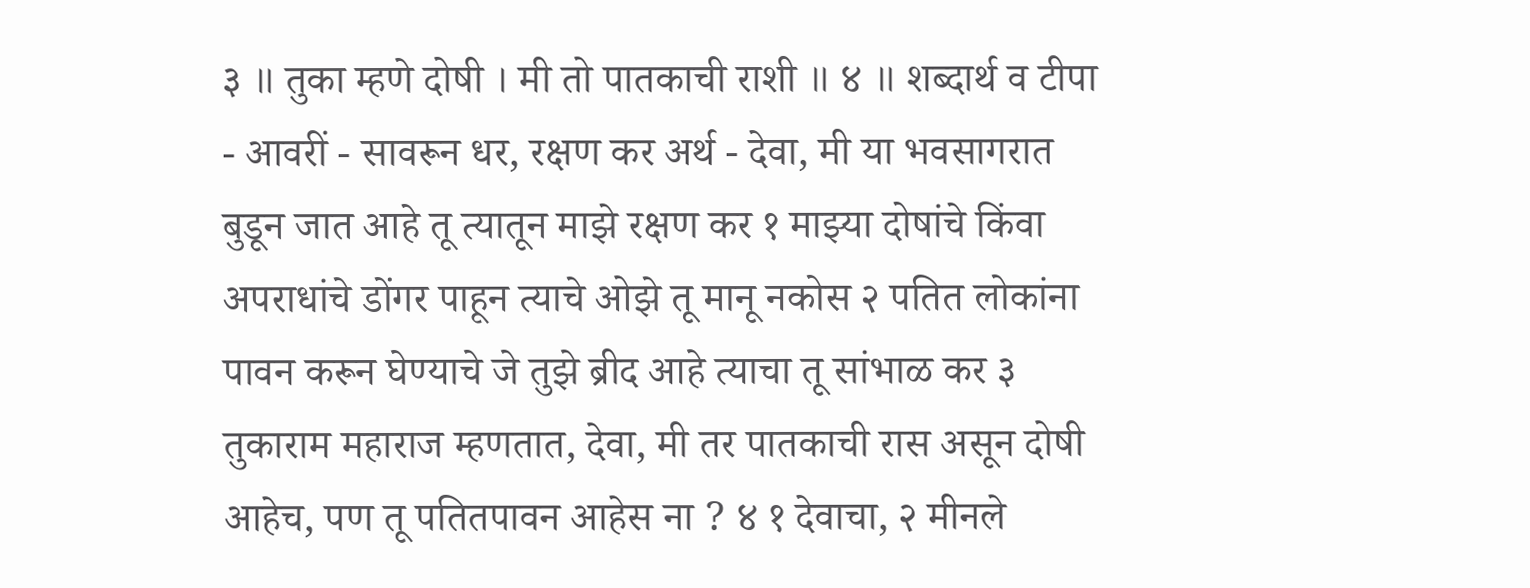३ ॥ तुका म्हणे दोषी । मी तो पातकाची राशी ॥ ४ ॥ शब्दार्थ व टीपा - आवरीं - सावरून धर, रक्षण कर अर्थ - देवा, मी या भवसागरात बुडून जात आहे तू त्यातून माझे रक्षण कर १ माझ्या दोषांचे किंवा अपराधांचे डोंगर पाहून त्याचे ओझे तू मानू नकोस २ पतित लोकांना पावन करून घेण्याचे जे तुझे ब्रीद आहे त्याचा तू सांभाळ कर ३ तुकाराम महाराज म्हणतात, देवा, मी तर पातकाची रास असून दोषी आहेच, पण तू पतितपावन आहेस ना ? ४ १ देवाचा, २ मीनले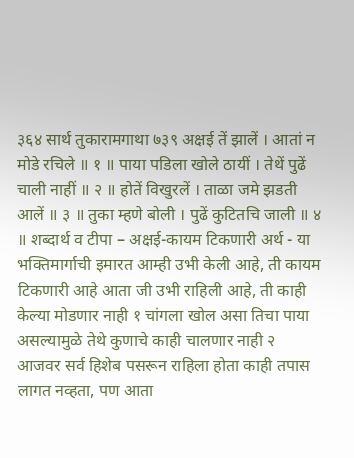३६४ सार्थ तुकारामगाथा ७३९ अक्षई तें झालें । आतां न मोडे रचिले ॥ १ ॥ पाया पडिला खोले ठायीं । तेथें पुढें चाली नाहीं ॥ २ ॥ होतें विखुरलें । ताळा जमे झडती आलें ॥ ३ ॥ तुका म्हणे बोली । पुढें कुटितचि जाली ॥ ४ ॥ शब्दार्थ व टीपा – अक्षई-कायम टिकणारी अर्थ - या भक्तिमार्गाची इमारत आम्ही उभी केली आहे, ती कायम टिकणारी आहे आता जी उभी राहिली आहे, ती काही केल्या मोडणार नाही १ चांगला खोल असा तिचा पाया असल्यामुळे तेथे कुणाचे काही चालणार नाही २ आजवर सर्व हिशेब पसरून राहिला होता काही तपास लागत नव्हता, पण आता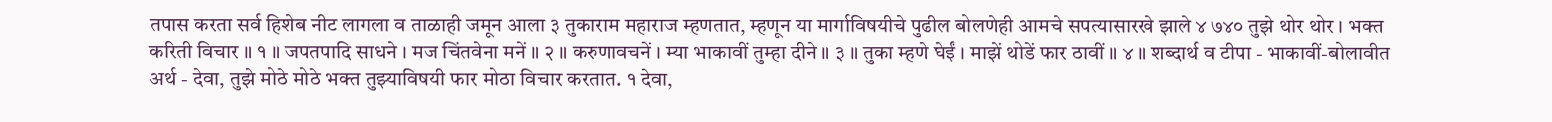तपास करता सर्व हिशेब नीट लागला व ताळाही जमून आला ३ तुकाराम महाराज म्हणतात, म्हणून या मार्गाविषयीचे पुढील बोलणेही आमचे सपत्यासारखे झाले ४ ७४० तुझे थोर थोर । भक्त करिती विचार ॥ १ ॥ जपतपादि साधने । मज चिंतवेना मनें ॥ २ ॥ करुणावचनें । म्या भाकावीं तुम्हा दीने ॥ ३ ॥ तुका म्हणे घेईं । माझें थोडें फार ठावीं ॥ ४ ॥ शब्दार्थ व टीपा - भाकावीं-बोलावीत अर्थ - देवा, तुझे मोठे मोठे भक्त तुझ्याविषयी फार मोठा विचार करतात. १ देवा,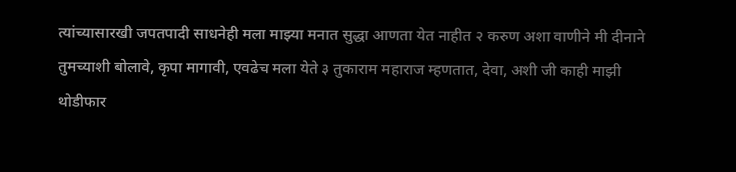त्यांच्यासारखी जपतपादी साधनेही मला माझ्या मनात सुद्धा आणता येत नाहीत २ करुण अशा वाणीने मी दीनाने तुमच्याशी बोलावे, कृपा मागावी, एवढेच मला येते ३ तुकाराम महाराज म्हणतात, देवा, अशी जी काही माझी थोडीफार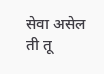सेवा असेल ती तू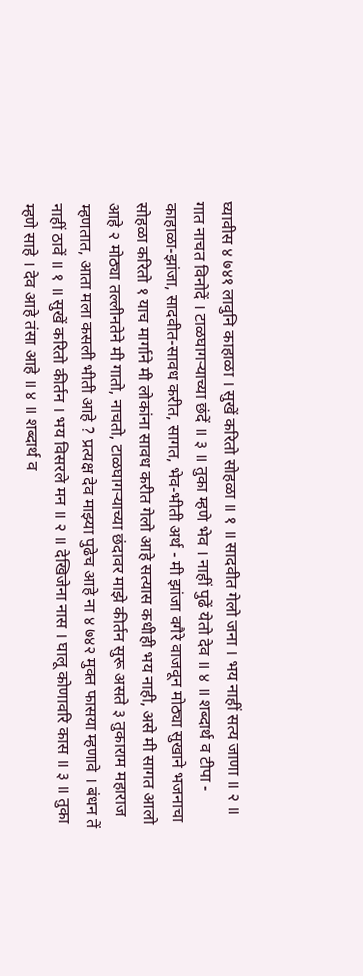घ्यावीस ४ ७४१ लावुनि काहाळा । सुखें करितो सोहळा ॥ १ ॥ सादवीत गेलो जना । भय नाहीं सत्य जाणा ॥ २ ॥ गात नाचत विनोदें । टाळघागऱ्याच्या छंदें ॥ ३ ॥ तुका म्हणे भेव । नाहीं पुढें येतो देव ॥ ४ ॥ शब्दार्थ व टीपा - काहाळा-झांजा, सादवीत-सावध करीत, सागत, भेव-भीती अर्थ - मी झांजा वगैरे वाजवून मोठ्या सुखाने भजनाचा सोहळा करितो १ याच मार्गाने मी लोकांना सावध करीत गेलो आहे सत्यास कधीही भय नाही, असे मी सागत आलो आहे २ मोठ्या तल्लीनतेने मी गातो, नाचतो, टाळघागऱ्याच्या छंदावर माझे कीर्तन सुरू असते ३ तुकाराम महाराज म्हणतात, आता मला कसली भीती आहे ? प्रत्यक्ष देव माझ्या पुढेच आहे ना ४ ७४२ मुक्त फासया म्हणावे । बंधन तें नाहीं ठावें ॥ १ ॥ सुखें करितो कीर्तन । भय विसरले मन ॥ २ ॥ देखिजेना नास । घालू कोणावरि कास ॥ ३ ॥ तुका म्हणे साहे । देव आहे तंसा आहे ॥ ४ ॥ शब्दार्थ व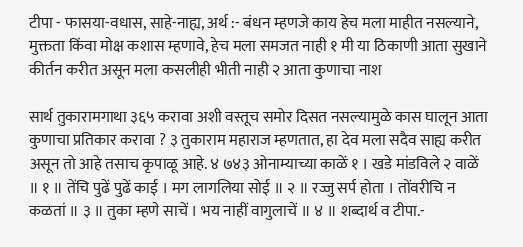टीपा - फासया-वधास, साहे-नाह्य, अर्थ :- बंधन म्हणजे काय हेच मला माहीत नसल्याने, मुक्तता किंवा मोक्ष कशास म्हणावे, हेच मला समजत नाही १ मी या ठिकाणी आता सुखाने कीर्तन करीत असून मला कसलीही भीती नाही २ आता कुणाचा नाश

सार्थ तुकारामगाथा ३६५ करावा अशी वस्तूच समोर दिसत नसल्यामुळे कास घालून आता कुणाचा प्रतिकार करावा ? ३ तुकाराम महाराज म्हणतात, हा देव मला सदैव साह्य करीत असून तो आहे तसाच कृपाळू आहे. ४ ७४३ ओनाम्याच्या काळें १ । खडे मांडविले २ वाळें ॥ १ ॥ तेंचि पुढें पुढें काई । मग लागलिया सोई ॥ २ ॥ रज्जु सर्प होता । तोंवरीचि न कळतां ॥ ३ ॥ तुका म्हणे साचें । भय नाहीं वागुलाचें ॥ ४ ॥ शब्दार्थ व टीपा.-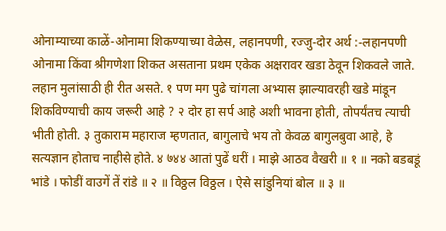ओनाम्याच्या काळें-ओनामा शिकण्याच्या वेळेस, लहानपणी, रज्जु-दोर अर्थ :-लहानपणी ओनामा किंवा श्रीगणेशा शिकत असताना प्रथम एकेक अक्षरावर खडा ठेवून शिकवले जाते. लहान मुलांसाठी ही रीत असते. १ पण मग पुढे चांगला अभ्यास झाल्यावरही खडे मांडून शिकविण्याची काय जरूरी आहे ? २ दोर हा सर्प आहे अशी भावना होती, तोपर्यंतच त्याची भीती होती. ३ तुकाराम महाराज म्हणतात, बागुलाचे भय तो केवळ बागुलबुवा आहे, हे सत्यज्ञान होताच नाहीसे होते. ४ ७४४ आतां पुढें धरीं । माझे आठव वैखरी ॥ १ ॥ नको बडबडूं भांडे । फोडीं वाउगें तें रांडे ॥ २ ॥ विठ्ठल विठ्ठल । ऐसे सांडुनियां बोल ॥ ३ ॥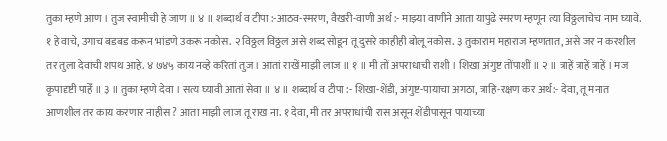तुका म्हणे आण । तुज स्वामीची हे जाण ॥ ४ ॥ शब्दार्थ व टीपा :-आठव-स्मरण, वैखरी-वाणी अर्थ :- माझ्या वाणीने आता यापुढे स्मरण म्हणून त्या विठ्ठलाचेच नाम घ्यावे. १ हे वाचे, उगाच बडबड करून भांडणे उकरू नकोस. २ विठ्ठल विठ्ठल असे शब्द सोडून तू दुसरे काहीही बोलू नकोस. ३ तुकाराम महाराज म्हणतात, असे जर न करशील तर तुला देवाची शपथ आहे. ४ ७४५ काय नव्हे करितां तुज । आतां राखें माझी लाज ॥ १ ॥ मी तों अपराधाची राशी । शिखा अंगुष्ट तोंपाशीं ॥ २ ॥ त्राहें त्राहें त्राहें । मज कृपादृष्टी पाहेँ ॥ ३ ॥ तुका म्हणे देवा । सत्य घ्यावी आतां सेवा ॥ ४ ॥ शब्दार्थ व टीपा :- शिखा-शेंडी, अंगुष्ट-पायाचा अगठा, त्राहि-रक्षण कर अर्थ:- देवा, तू मनात आणशील तर काय करणार नाहीस ? आता माझी लाज तू राख ना. १ देवा, मी तर अपराधांची रास असून शेंडीपासून पायाच्या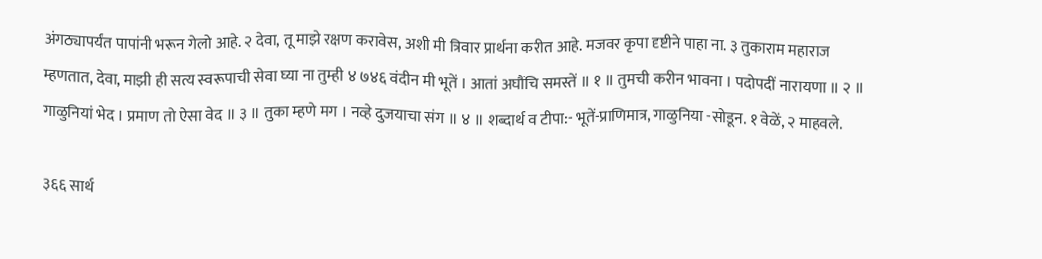अंगठ्यापर्यंत पापांनी भरून गेलो आहे. २ देवा, तू माझे रक्षण करावेस, अशी मी त्रिवार प्रार्थना करीत आहे. मजवर कृपा दृष्टीने पाहा ना. ३ तुकाराम महाराज म्हणतात, देवा, माझी ही सत्य स्वरूपाची सेवा घ्या ना तुम्ही ४ ७४६ वंदीन मी भूतें । आतां अघौंचि समस्तें ॥ १ ॥ तुमची करीन भावना । पदोपदीं नारायणा ॥ २ ॥ गाळुनियां भेद । प्रमाण तो ऐसा वेद ॥ ३ ॥ तुका म्हणे मग । नव्हे दुजयाचा संग ॥ ४ ॥ शब्दार्थ व टीपा:- भूतें-प्राणिमात्र, गाळुनिया -सोडून. १ वेळें, २ माहवले.

३६६ सार्थ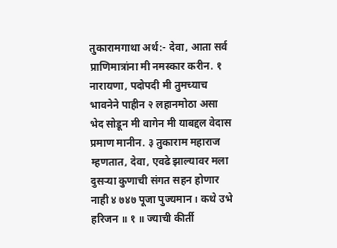तुकारामगाथा अर्थ:- देवा, आता सर्व प्राणिमात्रांना मी नमस्कार करीन. १ नारायणा, पदोपदी मी तुमच्याच भावनेने पाहीन २ लहानमोठा असा भेद सोडून मी वागेन मी याबद्दल वेदास प्रमाण मानीन. ३ तुकाराम महाराज म्हणतात, देवा, एवढे झाल्यावर मला दुसऱ्या कुणाची संगत सहन होणार नाही ४ ७४७ पूजा पुज्यमान । कथे उभे हरिजन ॥ १ ॥ ज्याची कीर्ती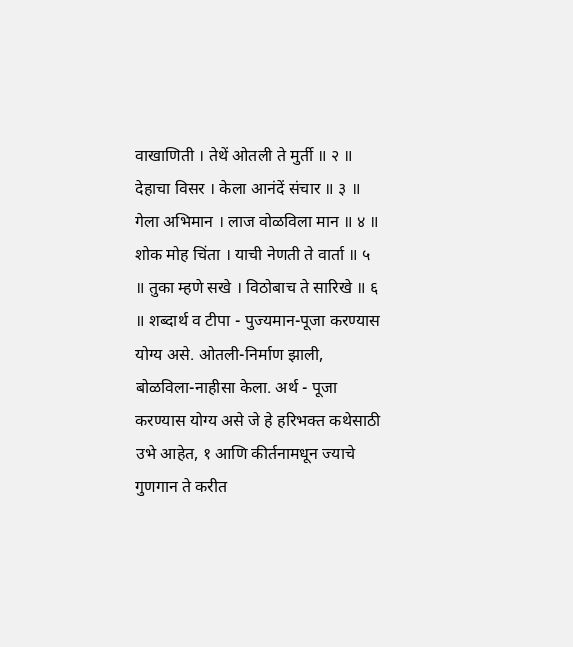वाखाणिती । तेथें ओतली ते मुर्ती ॥ २ ॥ देहाचा विसर । केला आनंदें संचार ॥ ३ ॥ गेला अभिमान । लाज वोळविला मान ॥ ४ ॥ शोक मोह चिंता । याची नेणती ते वार्ता ॥ ५ ॥ तुका म्हणे सखे । विठोबाच ते सारिखे ॥ ६ ॥ शब्दार्थ व टीपा - पुज्यमान-पूजा करण्यास योग्य असे. ओतली-निर्माण झाली, बोळविला-नाहीसा केला. अर्थ - पूजा करण्यास योग्य असे जे हे हरिभक्त कथेसाठी उभे आहेत, १ आणि कीर्तनामधून ज्याचे गुणगान ते करीत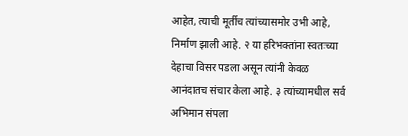आहेत, त्याची मूर्तीच त्यांच्यासमोर उभी आहे, निर्माण झाली आहे. २ या हरिभक्तांना स्वतःच्या देहाचा विसर पडला असून त्यांनी केवळ आनंदातच संचार केला आहे. ३ त्यांच्यामधील सर्व अभिमान संपला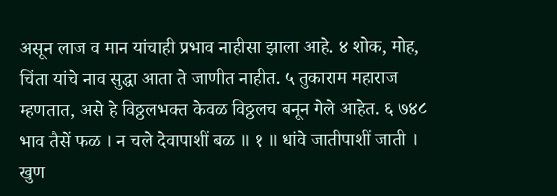असून लाज व मान यांचाही प्रभाव नाहीसा झाला आहे. ४ शोक, मोह, चिंता यांचे नाव सुद्धा आता ते जाणीत नाहीत. ५ तुकाराम महाराज म्हणतात, असे हे विठ्ठलभक्त केवळ विठ्ठलच बनून गेले आहेत. ६ ७४८ भाव तैसें फळ । न चले देवापाशीं बळ ॥ १ ॥ धांवे जातीपाशीं जाती । खुण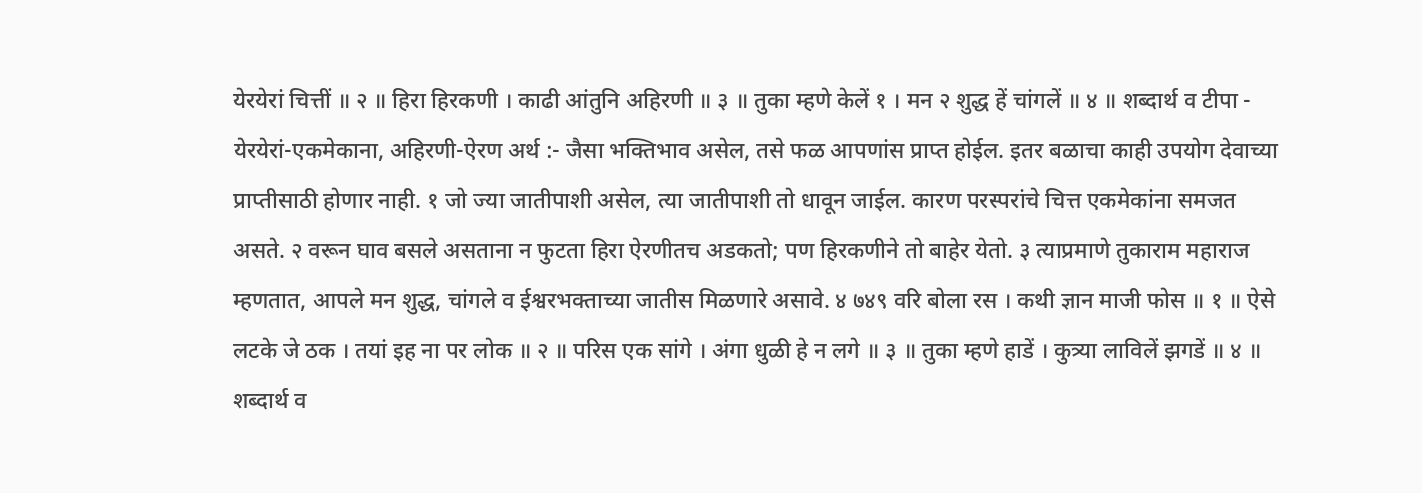येरयेरां चित्तीं ॥ २ ॥ हिरा हिरकणी । काढी आंतुनि अहिरणी ॥ ३ ॥ तुका म्हणे केलें १ । मन २ शुद्ध हें चांगलें ॥ ४ ॥ शब्दार्थ व टीपा - येरयेरां-एकमेकाना, अहिरणी-ऐरण अर्थ :- जैसा भक्तिभाव असेल, तसे फळ आपणांस प्राप्त होईल. इतर बळाचा काही उपयोग देवाच्या प्राप्तीसाठी होणार नाही. १ जो ज्या जातीपाशी असेल, त्या जातीपाशी तो धावून जाईल. कारण परस्परांचे चित्त एकमेकांना समजत असते. २ वरून घाव बसले असताना न फुटता हिरा ऐरणीतच अडकतो; पण हिरकणीने तो बाहेर येतो. ३ त्याप्रमाणे तुकाराम महाराज म्हणतात, आपले मन शुद्ध, चांगले व ईश्वरभक्ताच्या जातीस मिळणारे असावे. ४ ७४९ वरि बोला रस । कथी ज्ञान माजी फोस ॥ १ ॥ ऐसे लटके जे ठक । तयां इह ना पर लोक ॥ २ ॥ परिस एक सांगे । अंगा धुळी हे न लगे ॥ ३ ॥ तुका म्हणे हाडें । कुत्र्या लाविलें झगडें ॥ ४ ॥ शब्दार्थ व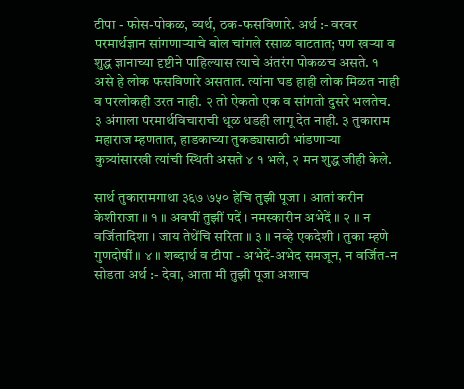टीपा - फोस-पोकळ, व्यर्थ, ठक-फसविणारे. अर्थ :- वरवर परमार्थज्ञान सांगणाऱ्याचे बोल चांगले रसाळ वाटतात; पण खऱ्या व शुद्ध ज्ञानाच्या दृष्टीने पाहिल्यास त्याचे अंतरंग पोकळच असते. १ असे हे लोक फसविणारे असतात. त्यांना घड हाही लोक मिळत नाही व परलोकही उरत नाही. २ तो ऐकतो एक व सांगतो दुसरे भलतेच. ३ अंगाला परमार्थविचाराची धूळ धडही लागू देत नाही. ३ तुकाराम महाराज म्हणतात, हाडकाच्या तुकड्यासाठी भांडणाऱ्या कुत्र्यांसारखी त्यांची स्थिती असते ४ १ भले, २ मन शुद्ध जीही केले.

सार्थ तुकारामगाथा ३६७ ७५० हेचि तुझी पूजा । आतां करीन केशीराजा ॥ १ ॥ अवघीं तुझीं पदें । नमस्कारीन अभेदें ॥ २ ॥ न वर्जितादिशा । जाय तेथेंचि सरिता ॥ ३ ॥ नव्हे एकदेशी । तुका म्हणे गुणदोषीं ॥ ४ ॥ शब्दार्थ व टीपा - अभेदें-अभेद समजून, न वर्जित-न सोडता अर्थ :- देवा, आता मी तुझी पूजा अशाच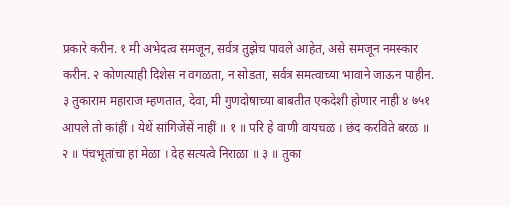प्रकारे करीन. १ मी अभेदत्व समजून, सर्वत्र तुझेच पावले आहेत, असे समजून नमस्कार करीन. २ कोणत्याही दिशेस न वगळता, न सोडता, सर्वत्र समत्वाच्या भावाने जाऊन पाहीन. ३ तुकाराम महाराज म्हणतात, देवा, मी गुणदोषाच्या बाबतीत एकदेशी होणार नाही ४ ७५१ आपले तो कांहीं । येथें सांगिजेंसें नाहीं ॥ १ ॥ परि हे वाणी वायचळ । छंद करविते बरळ ॥ २ ॥ पंचभूतांचा हा मेळा । देह सत्यत्वे निराळा ॥ ३ ॥ तुका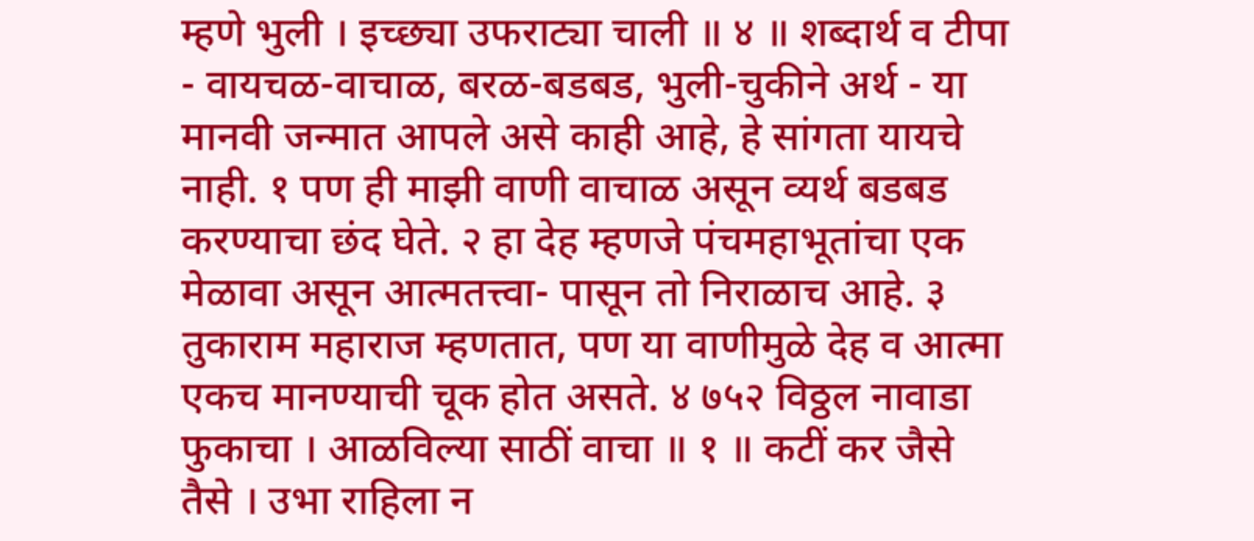म्हणे भुली । इच्छ्या उफराट्या चाली ॥ ४ ॥ शब्दार्थ व टीपा - वायचळ-वाचाळ, बरळ-बडबड, भुली-चुकीने अर्थ - या मानवी जन्मात आपले असे काही आहे, हे सांगता यायचे नाही. १ पण ही माझी वाणी वाचाळ असून व्यर्थ बडबड करण्याचा छंद घेते. २ हा देह म्हणजे पंचमहाभूतांचा एक मेळावा असून आत्मतत्त्वा- पासून तो निराळाच आहे. ३ तुकाराम महाराज म्हणतात, पण या वाणीमुळे देह व आत्मा एकच मानण्याची चूक होत असते. ४ ७५२ विठ्ठल नावाडा फुकाचा । आळविल्या साठीं वाचा ॥ १ ॥ कटीं कर जैसे तैसे । उभा राहिला न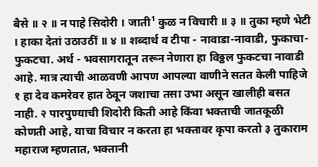बैसे ॥ २ ॥ न पाहे सिदोरी । जाती¹ कुळ न विचारी ॥ ३ ॥ तुका म्हणे भेटी । हाका देतां उठाउठीं ॥ ४ ॥ शब्दार्थ व टीपा - नावाडा-नावाडी, फुकाचा-फुकटचा. अर्थ - भवसागरातून तरून नेणारा हा विठ्ठल फुकटचा नावाडी आहे. मात्र त्याची आळवणी आपण आपल्या वाणीने सतत केली पाहिजे १ हा देव कमरेवर हात ठेवून जशाचा तसा उभा असून खालीही बसत नाही. २ पारपुण्याची शिदोरी किती आहे किंवा भक्ताची जातकूळी कोणती आहे, याचा विचार न करता हा भक्तावर कृपा करतो ३ तुकाराम महाराज म्हणतात, भक्तानी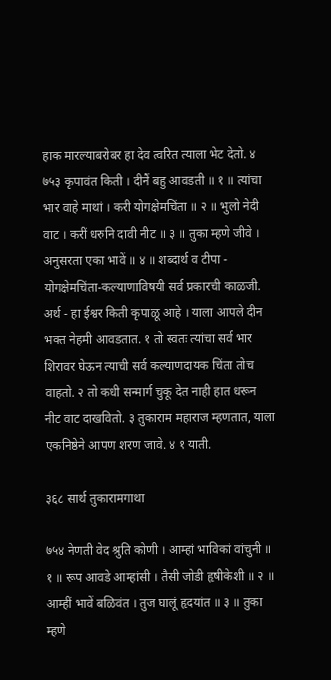हाक मारल्याबरोबर हा देव त्वरित त्याला भेट देतो. ४ ७५३ कृपावंत किती । दीनैं बहु आवडती ॥ १ ॥ त्यांचा भार वाहे माथां । करी योगक्षेमचिंता ॥ २ ॥ भुलो नेदी वाट । करीं धरुनि दावी नीट ॥ ३ ॥ तुका म्हणे जीवे । अनुसरता एका भावें ॥ ४ ॥ शब्दार्थ व टीपा - योगक्षेमचिंता-कल्याणाविषयी सर्व प्रकारची काळजी. अर्थ - हा ईश्वर किती कृपाळू आहे । याला आपले दीन भक्त नेहमी आवडतात. १ तो स्वतः त्यांचा सर्व भार शिरावर घेऊन त्याची सर्व कल्याणदायक चिंता तोच वाहतो. २ तो कधी सन्मार्ग चुकू देत नाही हात धरून नीट वाट दाखवितो. ३ तुकाराम महाराज म्हणतात, याला एकनिष्ठेने आपण शरण जावे. ४ १ याती.

३६८ सार्थ तुकारामगाथा

७५४ नेणती वेद श्रुति कोणी । आम्हां भाविकां वांचुनी ॥ १ ॥ रूप आवडे आम्हांसी । तैसी जोडी हृषीकेशी ॥ २ ॥ आम्हीं भावें बळिवंत । तुज घालूं हृदयांत ॥ ३ ॥ तुका म्हणे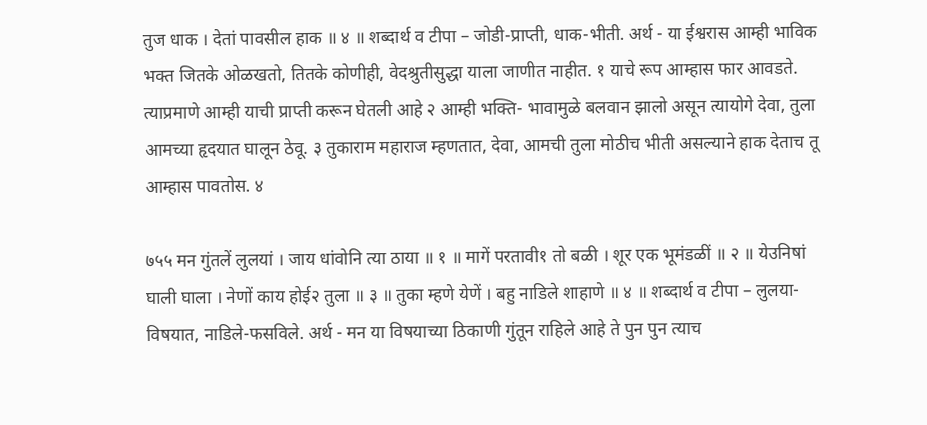तुज धाक । देतां पावसील हाक ॥ ४ ॥ शब्दार्थ व टीपा – जोडी-प्राप्ती, धाक-भीती. अर्थ - या ईश्वरास आम्ही भाविक भक्त जितके ओळखतो, तितके कोणीही, वेदश्रुतीसुद्धा याला जाणीत नाहीत. १ याचे रूप आम्हास फार आवडते. त्याप्रमाणे आम्ही याची प्राप्ती करून घेतली आहे २ आम्ही भक्ति- भावामुळे बलवान झालो असून त्यायोगे देवा, तुला आमच्या हृदयात घालून ठेवू. ३ तुकाराम महाराज म्हणतात, देवा, आमची तुला मोठीच भीती असल्याने हाक देताच तू आम्हास पावतोस. ४

७५५ मन गुंतलें लुलयां । जाय धांवोनि त्या ठाया ॥ १ ॥ मागें परतावी१ तो बळी । शूर एक भूमंडळीं ॥ २ ॥ येउनिषां घाली घाला । नेणों काय होई२ तुला ॥ ३ ॥ तुका म्हणे येणें । बहु नाडिले शाहाणे ॥ ४ ॥ शब्दार्थ व टीपा – लुलया-विषयात, नाडिले-फसविले. अर्थ - मन या विषयाच्या ठिकाणी गुंतून राहिले आहे ते पुन पुन त्याच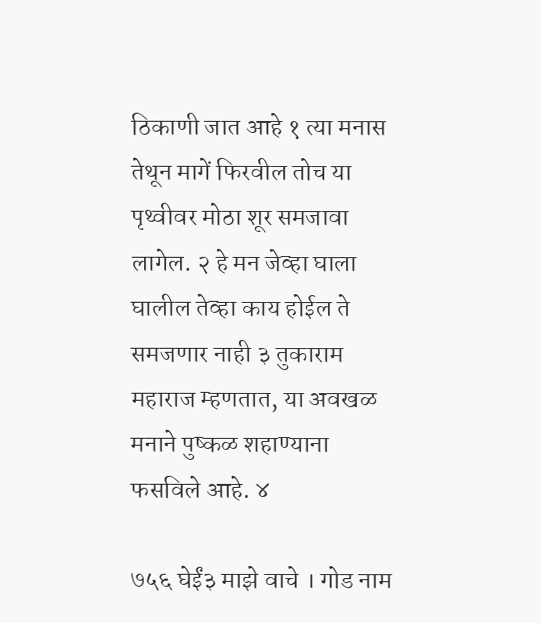ठिकाणी जात आहे १ त्या मनास तेथून मागें फिरवील तोच या पृथ्वीवर मोठा शूर समजावा लागेल. २ हे मन जेव्हा घाला घालील तेव्हा काय होईल ते समजणार नाही ३ तुकाराम महाराज म्हणतात, या अवखळ मनाने पुष्कळ शहाण्याना फसविले आहे. ४

७५६ घेईं३ माझे वाचे । गोड नाम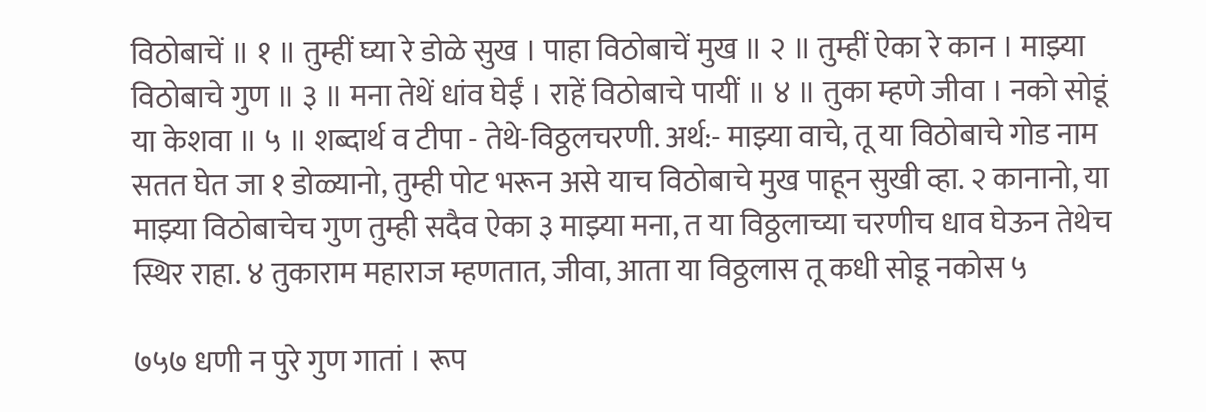विठोबाचें ॥ १ ॥ तुम्हीं घ्या रे डोळे सुख । पाहा विठोबाचें मुख ॥ २ ॥ तुम्हीं ऐका रे कान । माझ्या विठोबाचे गुण ॥ ३ ॥ मना तेथें धांव घेईं । राहें विठोबाचे पायीं ॥ ४ ॥ तुका म्हणे जीवा । नको सोडूं या केशवा ॥ ५ ॥ शब्दार्थ व टीपा - तेथे-विठ्ठलचरणी. अर्थ:- माझ्या वाचे, तू या विठोबाचे गोड नाम सतत घेत जा १ डोळ्यानो, तुम्ही पोट भरून असे याच विठोबाचे मुख पाहून सुखी व्हा. २ कानानो, या माझ्या विठोबाचेच गुण तुम्ही सदैव ऐका ३ माझ्या मना, त या विठ्ठलाच्या चरणीच धाव घेऊन तेथेच स्थिर राहा. ४ तुकाराम महाराज म्हणतात, जीवा, आता या विठ्ठलास तू कधी सोडू नकोस ५

७५७ धणी न पुरे गुण गातां । रूप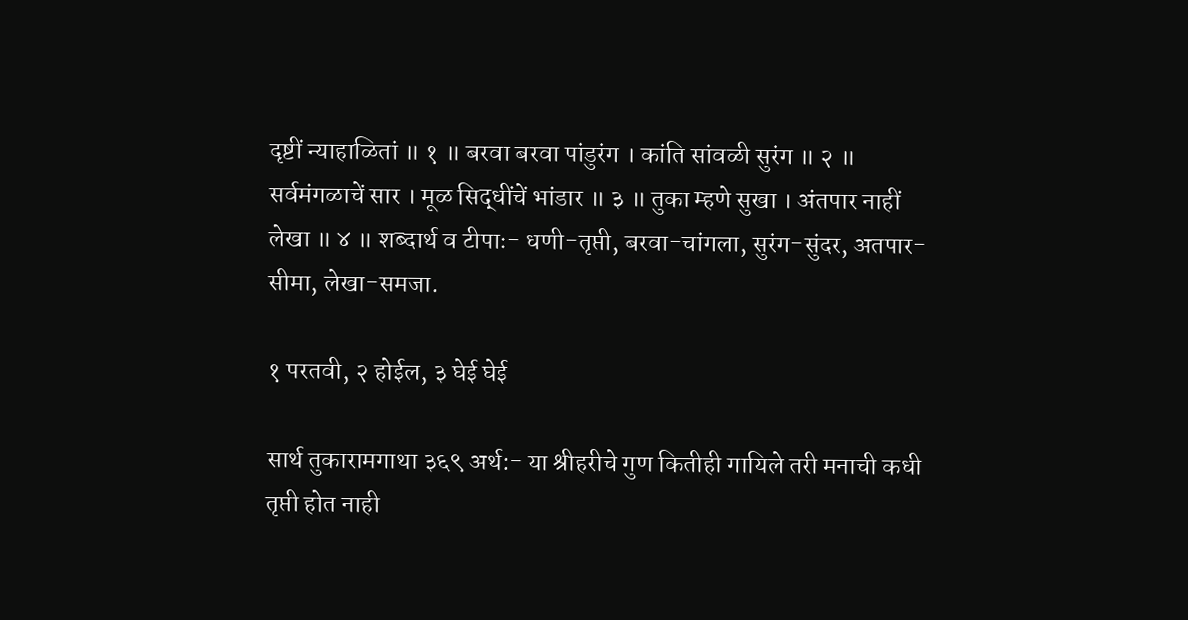दृष्टीं न्याहाळितां ॥ १ ॥ बरवा बरवा पांडुरंग । कांति सांवळी सुरंग ॥ २ ॥ सर्वमंगळाचें सार । मूळ सिद्धींचें भांडार ॥ ३ ॥ तुका म्हणे सुखा । अंतपार नाहीं लेखा ॥ ४ ॥ शब्दार्थ व टीपाः- धणी-तृप्ती, बरवा-चांगला, सुरंग-सुंदर, अतपार-सीमा, लेखा-समजा.

१ परतवी, २ होईल, ३ घेई घेई

सार्थ तुकारामगाथा ३६९ अर्थ:- या श्रीहरीचे गुण कितीही गायिले तरी मनाची कधी तृप्ती होत नाही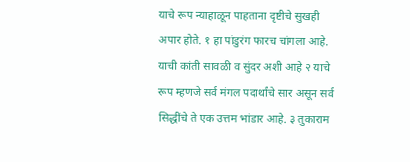याचे रूप न्याहाळून पाहताना दृष्टीचे सुखही अपार होते. १ हा पांडुरंग फारच चांगला आहे. याची कांती सावळी व सुंदर अशी आहे २ याचे रूप म्हणजे सर्व मंगल पदार्थांचे सार असून सर्व सिद्धींचे ते एक उत्तम भांडार आहे. ३ तुकाराम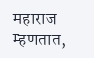महाराज म्हणतात,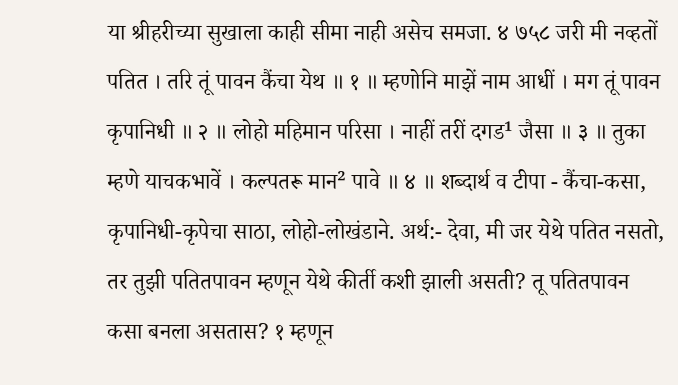या श्रीहरीच्या सुखाला काही सीमा नाही असेच समजा. ४ ७५८ जरी मी नव्हतों पतित । तरि तूं पावन कैंचा येथ ॥ १ ॥ म्हणोनि माझें नाम आधीं । मग तूं पावन कृपानिधी ॥ २ ॥ लोहो महिमान परिसा । नाहीं तरीं दगड¹ जैसा ॥ ३ ॥ तुका म्हणे याचकभावें । कल्पतरू मान² पावे ॥ ४ ॥ शब्दार्थ व टीपा - कैंचा-कसा, कृपानिधी-कृपेचा साठा, लोहो-लोखंडाने. अर्थ:- देवा, मी जर येथे पतित नसतो, तर तुझी पतितपावन म्हणून येथे कीर्ती कशी झाली असती? तू पतितपावन कसा बनला असतास? १ म्हणून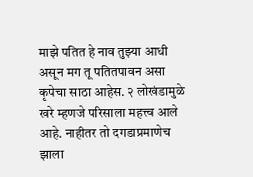माझे पतित हे नाव तुझ्या आधी असून मग तू पतितपावन असा कृपेचा साठा आहेस. २ लोखंडामुळे खरे म्हणजे परिसाला महत्त्व आले आहे. नाहीतर तो दगडाप्रमाणेच झाला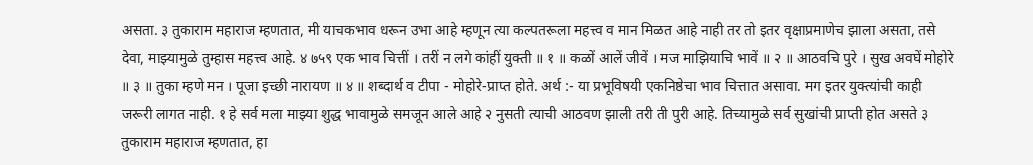असता. ३ तुकाराम महाराज म्हणतात, मी याचकभाव धरून उभा आहे म्हणून त्या कल्पतरूला महत्त्व व मान मिळत आहे नाही तर तो इतर वृक्षाप्रमाणेच झाला असता, तसे देवा, माझ्यामुळे तुम्हास महत्त्व आहे. ४ ७५९ एक भाव चित्तीं । तरीं न लगे कांहीं युक्ती ॥ १ ॥ कळों आलें जीवें । मज माझियाचि भावें ॥ २ ॥ आठवचि पुरे । सुख अवघें मोहोरे ॥ ३ ॥ तुका म्हणे मन । पूजा इच्छी नारायण ॥ ४ ॥ शब्दार्थ व टीपा - मोहोरे-प्राप्त होते. अर्थ :- या प्रभूविषयी एकनिष्ठेचा भाव चित्तात असावा. मग इतर युक्त्यांची काही जरूरी लागत नाही. १ हे सर्व मला माझ्या शुद्ध भावामुळे समजून आले आहे २ नुसती त्याची आठवण झाली तरी ती पुरी आहे. तिच्यामुळे सर्व सुखांची प्राप्ती होत असते ३ तुकाराम महाराज म्हणतात, हा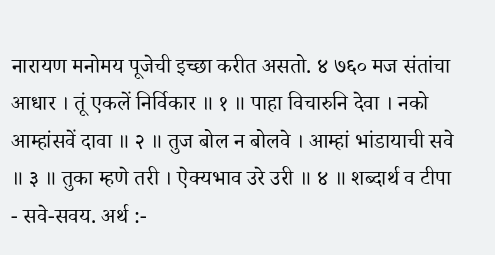नारायण मनोमय पूजेची इच्छा करीत असतो. ४ ७६० मज संतांचा आधार । तूं एकलें निर्विकार ॥ १ ॥ पाहा विचारुनि देवा । नको आम्हांसवें दावा ॥ २ ॥ तुज बोल न बोलवे । आम्हां भांडायाची सवे ॥ ३ ॥ तुका म्हणे तरी । ऐक्यभाव उरे उरी ॥ ४ ॥ शब्दार्थ व टीपा - सवे-सवय. अर्थ :-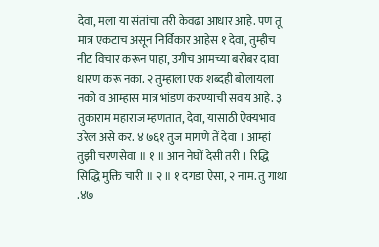देवा, मला या संतांचा तरी केवढा आधार आहे. पण तू मात्र एकटाच असून निर्विकार आहेस १ देवा, तुम्हीच नीट विचार करून पाहा, उगीच आमच्या बरोबर दावा धारण करू नका. २ तुम्हाला एक शब्दही बोलायला नको व आम्हास मात्र भांडण करण्याची सवय आहे. ३ तुकाराम महाराज म्हणतात, देवा, यासाठी ऐक्यभाव उरेल असे कर. ४ ७६१ तुज मागणे तें देवा । आम्हां तुझी चरणसेवा ॥ १ ॥ आन नेघों देसी तरी । रिद्धि सिद्धि मुक्ति चारी ॥ २ ॥ १ दगडा ऐसा, २ नाम. तु गाथा .४७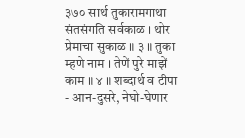३७० सार्थ तुकारामगाथा संतसंगति सर्वकाळ । थोर प्रेमाचा सुकाळ ॥ ३ ॥ तुका म्हणे नाम । तेणें पुरे माझें काम ॥ ४ ॥ शब्दार्थ व टीपा - आन-दुसरे, नेघो-घेणार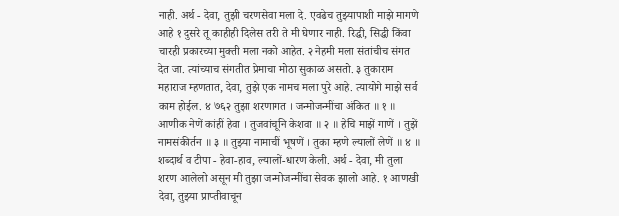नाही. अर्थ - देवा, तुझी चरणसेवा मला दे. एवढेच तुझ्यापाशी माझे मागणे आहे १ दुसरे तू काहीही दिलेस तरी ते मी घेणार नाही. रिद्धी, सिद्धी किंवा चारही प्रकारच्या मुक्ती मला नको आहेत. २ नेहमी मला संतांचीच संगत देत जा. त्यांच्याच संगतीत प्रेमाचा मोठा सुकाळ असतो. ३ तुकाराम महाराज म्हणतात, देवा, तुझे एक नामच मला पुरे आहे. त्यायोगे माझे सर्व काम होईल. ४ ७६२ तुझा शरणागत । जन्मोजन्मींचा अंकित ॥ १ ॥ आणीक नेणें कांहीं हेवा । तुजवांचूनि केशवा ॥ २ ॥ हेचि माझें गाणें । तुझें नामसंकीर्तन ॥ ३ ॥ तुझ्या नामाचीं भूषणें । तुका म्हणे ल्यालों लेणें ॥ ४ ॥ शब्दार्थ व टीपा - हेवा-हाव, ल्यालों-धारण केली. अर्थ - देवा, मी तुला शरण आलेलो असून मी तुझा जन्मोजन्मींचा सेवक झालो आहे. १ आणखी देवा, तुझ्या प्राप्तीवाचून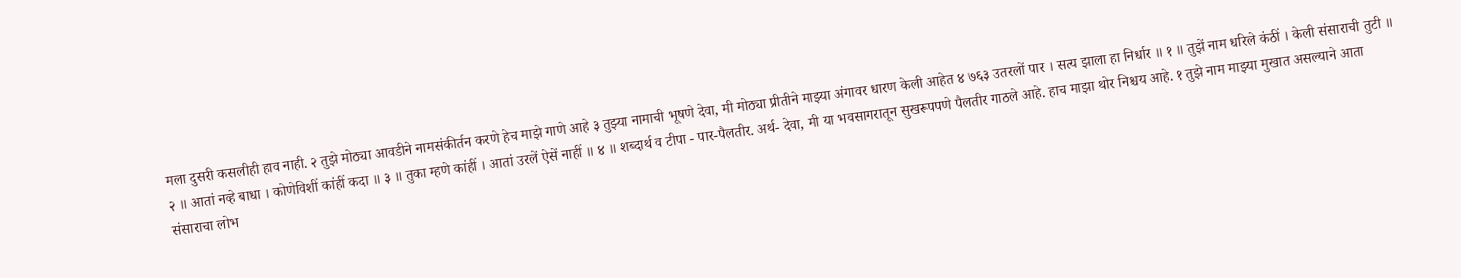मला दुसरी कसलीही हाव नाही. २ तुझे मोठ्या आवडीने नामसंकीर्तन करणे हेच माझे गाणे आहे ३ तुझ्या नामाची भूषणे देवा, मी मोठ्या प्रीतीने माझ्या अंगावर धारण केली आहेत ४ ७६३ उतरलों पार । सत्य झाला हा निर्धार ॥ १ ॥ तुझें नाम धरिले कंठीं । केली संसाराची तुटी ॥ २ ॥ आतां नव्हे बाधा । कोणेविशीं कांहीं कदा ॥ ३ ॥ तुका म्हणे कांहीं । आतां उरलें ऐसें नाहीं ॥ ४ ॥ शब्दार्थ व टीपा - पार-पैलतीर. अर्थ- देवा, मी या भवसागरातून सुखरूपपणे पैलतीर गाठले आहे. हाच माझा थोर निश्चय आहे. १ तुझे नाम माझ्या मुखात असल्याने आता संसाराचा लोभ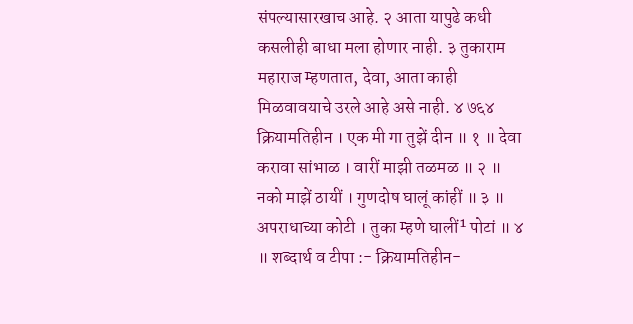संपल्यासारखाच आहे. २ आता यापुढे कधी कसलीही बाधा मला होणार नाही. ३ तुकाराम महाराज म्हणतात, देवा, आता काही मिळवावयाचे उरले आहे असे नाही. ४ ७६४ क्रियामतिहीन । एक मी गा तुझें दीन ॥ १ ॥ देवा करावा सांभाळ । वारीं माझी तळमळ ॥ २ ॥ नको माझें ठायीं । गुणदोष घालूं कांहीं ॥ ३ ॥ अपराधाच्या कोटी । तुका म्हणे घालीं¹ पोटां ॥ ४ ॥ शब्दार्थ व टीपा :- क्रियामतिहीन-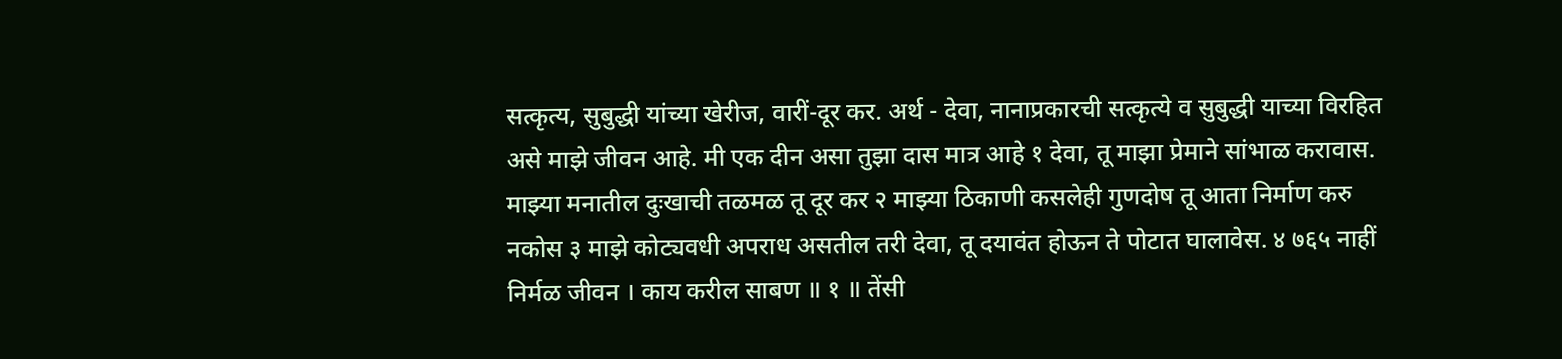सत्कृत्य, सुबुद्धी यांच्या खेरीज, वारीं-दूर कर. अर्थ - देवा, नानाप्रकारची सत्कृत्ये व सुबुद्धी याच्या विरहित असे माझे जीवन आहे. मी एक दीन असा तुझा दास मात्र आहे १ देवा, तू माझा प्रेमाने सांभाळ करावास. माझ्या मनातील दुःखाची तळमळ तू दूर कर २ माझ्या ठिकाणी कसलेही गुणदोष तू आता निर्माण करु नकोस ३ माझे कोट्यवधी अपराध असतील तरी देवा, तू दयावंत होऊन ते पोटात घालावेस. ४ ७६५ नाहीं निर्मळ जीवन । काय करील साबण ॥ १ ॥ तेंसी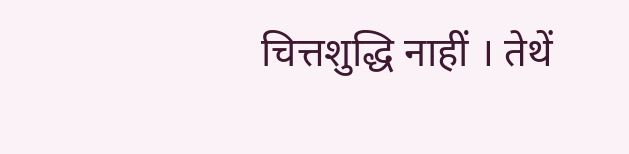चित्तशुद्धि नाहीं । तेथें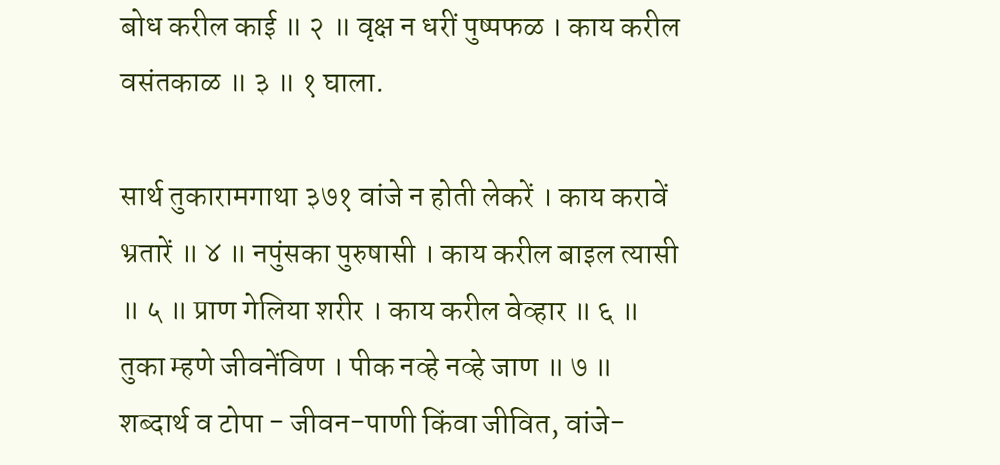बोध करील काई ॥ २ ॥ वृक्ष न धरीं पुष्पफळ । काय करील वसंतकाळ ॥ ३ ॥ १ घाला.

सार्थ तुकारामगाथा ३७१ वांजे न होती लेकरें । काय करावें भ्रतारें ॥ ४ ॥ नपुंसका पुरुषासी । काय करील बाइल त्यासी ॥ ५ ॥ प्राण गेलिया शरीर । काय करील वेव्हार ॥ ६ ॥ तुका म्हणे जीवनेंविण । पीक नव्हे नव्हे जाण ॥ ७ ॥ शब्दार्थ व टोपा - जीवन-पाणी किंवा जीवित, वांजे-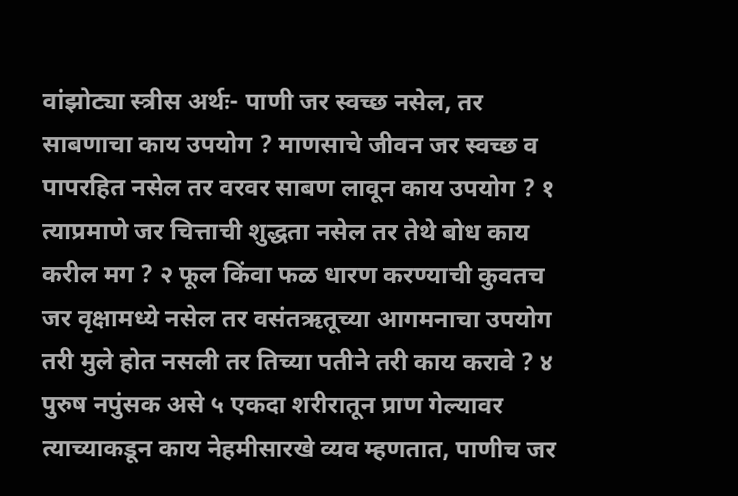वांझोट्या स्त्रीस अर्थः- पाणी जर स्वच्छ नसेल, तर साबणाचा काय उपयोग ? माणसाचे जीवन जर स्वच्छ व पापरहित नसेल तर वरवर साबण लावून काय उपयोग ? १ त्याप्रमाणे जर चित्ताची शुद्धता नसेल तर तेथे बोध काय करील मग ? २ फूल किंवा फळ धारण करण्याची कुवतच जर वृक्षामध्ये नसेल तर वसंतऋतूच्या आगमनाचा उपयोग तरी मुले होत नसली तर तिच्या पतीने तरी काय करावे ? ४ पुरुष नपुंसक असे ५ एकदा शरीरातून प्राण गेल्यावर त्याच्याकडून काय नेहमीसारखे व्यव म्हणतात, पाणीच जर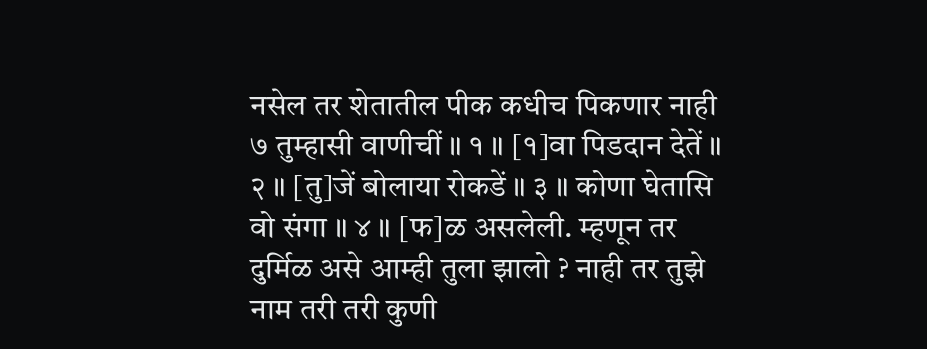नसेल तर शेतातील पीक कधीच पिकणार नाही ७ तुम्हासी वाणीचीं ॥ १ ॥ [१]वा पिडदान देतें ॥ २ ॥ [तु]जें बोलाया रोकडें ॥ ३ ॥ कोणा घेतासि वो संगा ॥ ४ ॥ [फ]ळ असलेली. म्हणून तर दुर्मिळ असे आम्ही तुला झालो ? नाही तर तुझे नाम तरी तरी कुणी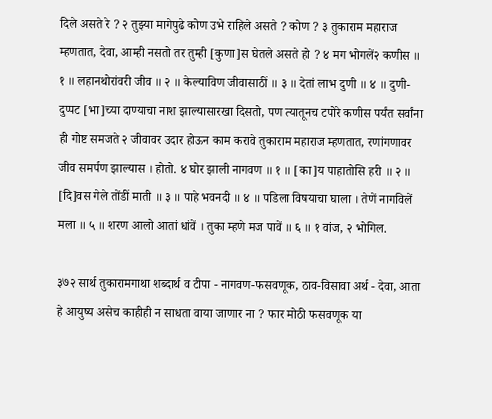दिले असते रे ? २ तुझ्या मागेपुढे कोण उभे राहिले असते ? कोण ? ३ तुकाराम महाराज म्हणतात, देवा, आम्ही नसतो तर तुम्ही [कुणा]स घेतले असते हो ? ४ मग भोगलें२ कणीस ॥ १ ॥ लहानथोरांवरी जीव ॥ २ ॥ केल्याविण जीवासाठीं ॥ ३ ॥ देतां लाभ दुणी ॥ ४ ॥ दुणी-दुप्पट [भा]च्या दाण्याचा नाश झाल्यासारखा दिसतो, पण त्यातूनच टपोरे कणीस पर्यंत सर्वांना ही गोष्ट समजते २ जीवावर उदार होऊन काम करावे तुकाराम महाराज म्हणतात, रणांगणावर जीव समर्पण झाल्यास । होतो. ४ घोर झाली नागवण ॥ १ ॥ [का]य पाहातोसि हरी ॥ २ ॥ [दि]वस गेले तोंडीं माती ॥ ३ ॥ पाहे भवनदी ॥ ४ ॥ पडिला विषयाचा घाला । तेणें नागविलें मला ॥ ५ ॥ शरण आलो आतां धांवें । तुका म्हणे मज पावें ॥ ६ ॥ १ वांज, २ भोगिल.

३७२ सार्थ तुकारामगाथा शब्दार्थ व टीपा - नागवण-फसवणूक, ठाव-विसावा अर्थ - देवा, आता हे आयुष्य असेच काहीही न साधता वाया जाणार ना ? फार मोठी फसवणूक या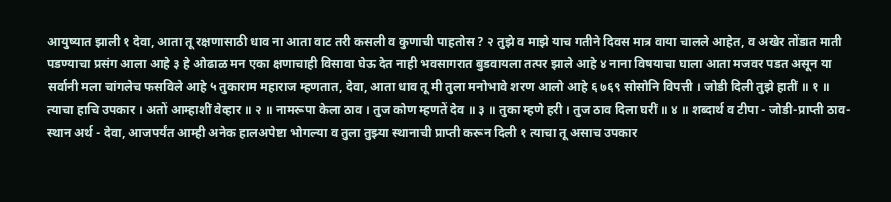आयुष्यात झाली १ देवा, आता तू रक्षणासाठी धाव ना आता वाट तरी कसली व कुणाची पाहतोस ? २ तुझे व माझे याच गतीने दिवस मात्र वाया चालले आहेत, व अखेर तोंडात माती पडण्याचा प्रसंग आला आहे ३ हे ओढाळ मन एका क्षणाचाही विसावा घेऊ देत नाही भवसागरात बुडवायला तत्पर झाले आहे ४ नाना विषयाचा घाला आता मजवर पडत असून या सर्वानी मला चांगलेच फसविले आहे ५ तुकाराम महाराज म्हणतात, देवा, आता धाव तू मी तुला मनोभावे शरण आलो आहे ६ ७६९ सोसोनि विपत्ती । जोडी दिली तुझे हातीं ॥ १ ॥ त्याचा हाचि उपकार । अतों आम्हाशीं वेव्हार ॥ २ ॥ नामरूपा केला ठाव । तुज कोण म्हणतें देव ॥ ३ ॥ तुका म्हणे हरी । तुज ठाव दिला घरीं ॥ ४ ॥ शब्दार्थ व टीपा - जोडी-प्राप्ती ठाव-स्थान अर्थ - देवा, आजपर्यंत आम्ही अनेक हालअपेष्टा भोगल्या व तुला तुझ्या स्थानाची प्राप्ती करून दिली १ त्याचा तू असाच उपकार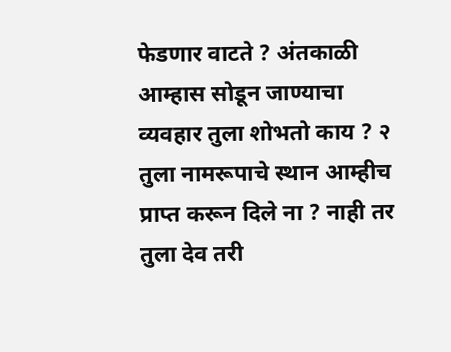फेडणार वाटते ? अंतकाळी आम्हास सोडून जाण्याचा व्यवहार तुला शोभतो काय ? २ तुला नामरूपाचे स्थान आम्हीच प्राप्त करून दिले ना ? नाही तर तुला देव तरी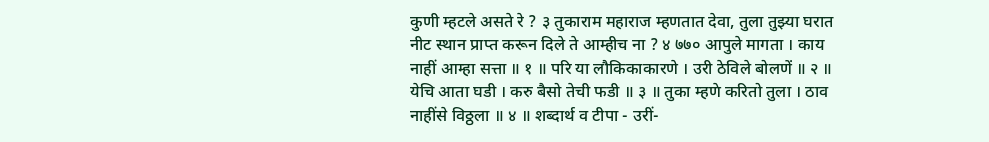कुणी म्हटले असते रे ? ३ तुकाराम महाराज म्हणतात देवा, तुला तुझ्या घरात नीट स्थान प्राप्त करून दिले ते आम्हीच ना ? ४ ७७० आपुले मागता । काय नाहीं आम्हा सत्ता ॥ १ ॥ परि या लौकिकाकारणे । उरी ठेविले बोलणें ॥ २ ॥ येचि आता घडी । करु बैसो तेची फडी ॥ ३ ॥ तुका म्हणे करितो तुला । ठाव नाहींसे विठ्ठला ॥ ४ ॥ शब्दार्थ व टीपा - उरीं-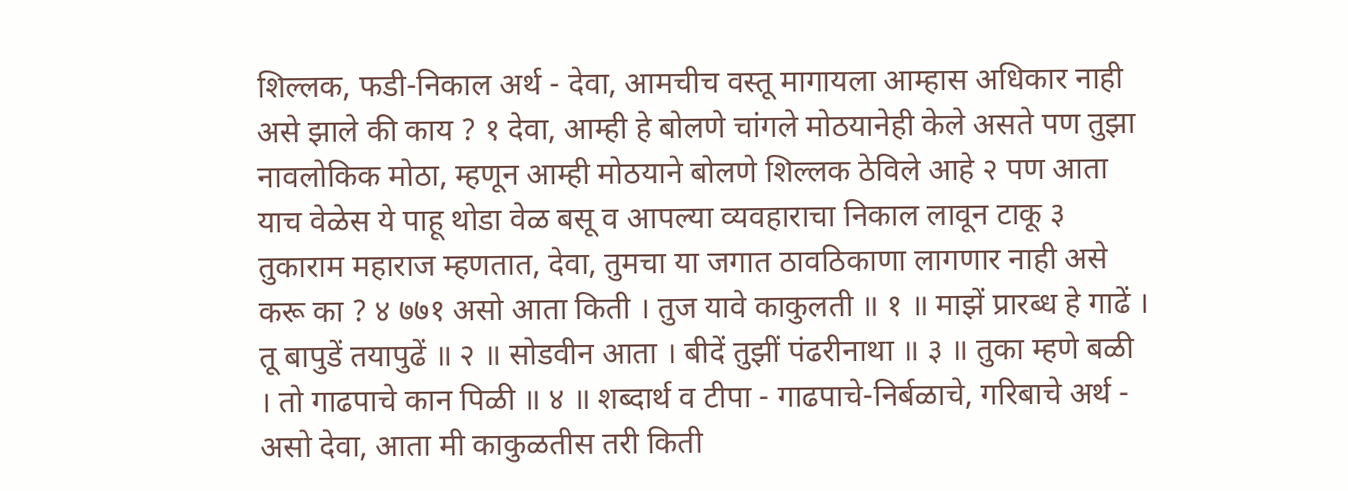शिल्लक, फडी-निकाल अर्थ - देवा, आमचीच वस्तू मागायला आम्हास अधिकार नाही असे झाले की काय ? १ देवा, आम्ही हे बोलणे चांगले मोठयानेही केले असते पण तुझा नावलोकिक मोठा, म्हणून आम्ही मोठयाने बोलणे शिल्लक ठेविले आहे २ पण आता याच वेळेस ये पाहू थोडा वेळ बसू व आपल्या व्यवहाराचा निकाल लावून टाकू ३ तुकाराम महाराज म्हणतात, देवा, तुमचा या जगात ठावठिकाणा लागणार नाही असे करू का ? ४ ७७१ असो आता किती । तुज यावे काकुलती ॥ १ ॥ माझें प्रारब्ध हे गाढें । तू बापुडें तयापुढें ॥ २ ॥ सोडवीन आता । बीदें तुझीं पंढरीनाथा ॥ ३ ॥ तुका म्हणे बळी । तो गाढपाचे कान पिळी ॥ ४ ॥ शब्दार्थ व टीपा - गाढपाचे-निर्बळाचे, गरिबाचे अर्थ - असो देवा, आता मी काकुळतीस तरी किती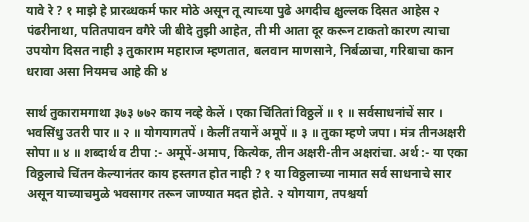यावे रे ? १ माझे हे प्रारब्धकर्म फार मोठे असून तू त्याच्या पुढे अगदीच क्षुल्लक दिसत आहेस २ पंढरीनाथा, पतितपावन वगैरे जी बीदे तुझी आहेत, ती मी आता दूर करून टाकतो कारण त्याचा उपयोग दिसत नाही ३ तुकाराम महाराज म्हणतात, बलवान माणसाने, निर्बळाचा, गरिबाचा कान धरावा असा नियमच आहे की ४

सार्थ तुकारामगाथा ३७३ ७७२ काय नव्हे केलें । एका चिंतितां विठ्ठलें ॥ १ ॥ सर्वसाधनांचें सार । भवसिंधु उतरी पार ॥ २ ॥ योगयागतपें । केलीं तयानें अमूपें ॥ ३ ॥ तुका म्हणे जपा । मंत्र तीनअक्षरी सोपा ॥ ४ ॥ शब्दार्थ व टीपा :- अमूपें-अमाप, कित्येक, तीन अक्षरी-तीन अक्षरांचा. अर्थ :- या एका विठ्ठलाचे चिंतन केल्यानंतर काय हस्तगत होत नाही ? १ या विठ्ठलाच्या नामात सर्व साधनाचे सार असून याच्याचमुळे भवसागर तरून जाण्यात मदत होते. २ योगयाग, तपश्चर्या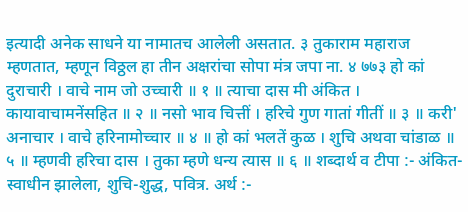इत्यादी अनेक साधने या नामातच आलेली असतात. ३ तुकाराम महाराज म्हणतात, म्हणून विठ्ठल हा तीन अक्षरांचा सोपा मंत्र जपा ना. ४ ७७३ हो कां दुराचारी । वाचे नाम जो उच्चारी ॥ १ ॥ त्याचा दास मी अंकित । कायावाचामनेंसहित ॥ २ ॥ नसो भाव चित्तीं । हरिचे गुण गातां गीतीं ॥ ३ ॥ करी' अनाचार । वाचे हरिनामोच्चार ॥ ४ ॥ हो कां भलतें कुळ । शुचि अथवा चांडाळ ॥ ५ ॥ म्हणवी हरिचा दास । तुका म्हणे धन्य त्यास ॥ ६ ॥ शब्दार्थ व टीपा :- अंकित-स्वाधीन झालेला, शुचि-शुद्ध, पवित्र. अर्थ :-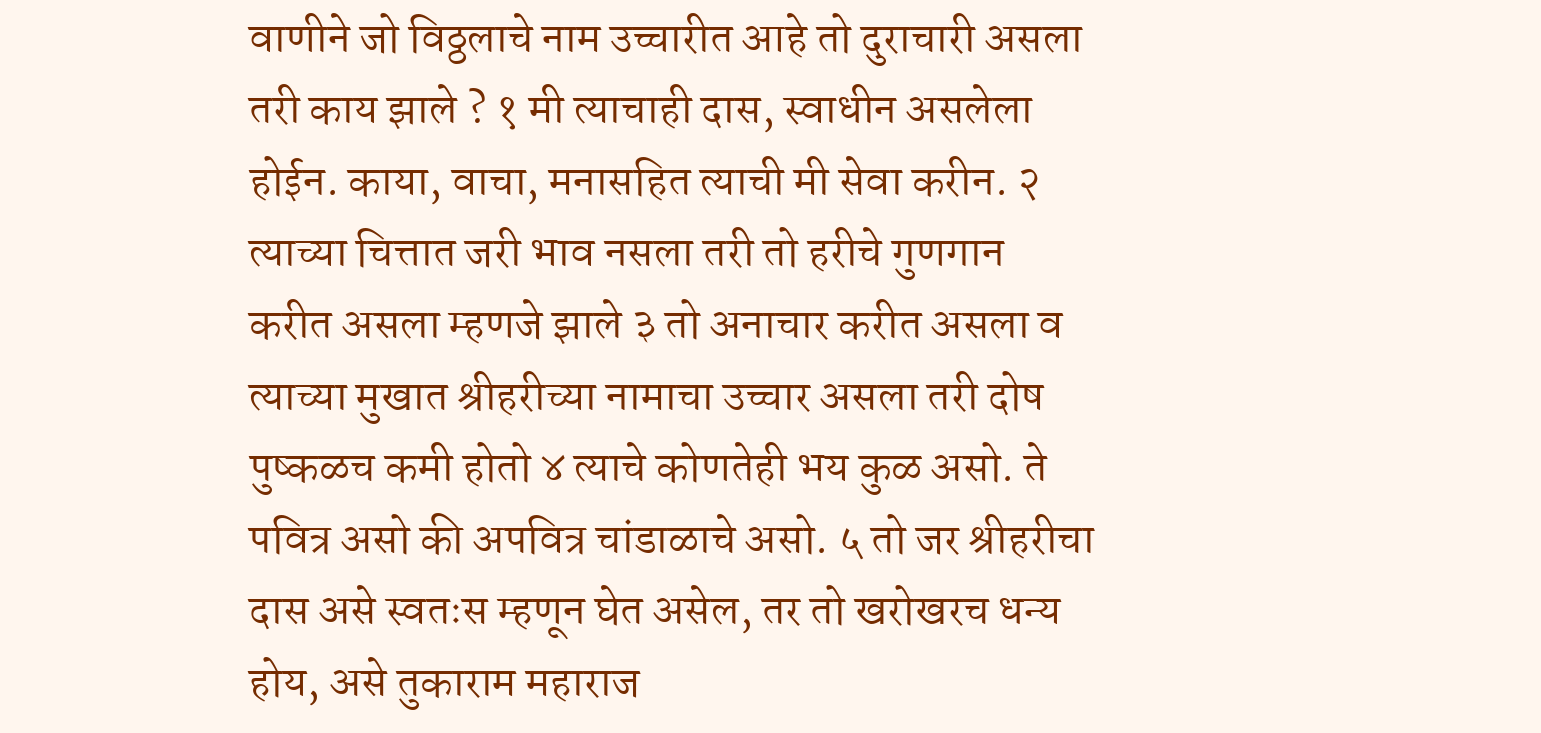वाणीने जो विठ्ठलाचे नाम उच्चारीत आहे तो दुराचारी असला तरी काय झाले ? १ मी त्याचाही दास, स्वाधीन असलेला होईन. काया, वाचा, मनासहित त्याची मी सेवा करीन. २ त्याच्या चित्तात जरी भाव नसला तरी तो हरीचे गुणगान करीत असला म्हणजे झाले ३ तो अनाचार करीत असला व त्याच्या मुखात श्रीहरीच्या नामाचा उच्चार असला तरी दोष पुष्कळच कमी होतो ४ त्याचे कोणतेही भय कुळ असो. ते पवित्र असो की अपवित्र चांडाळाचे असो. ५ तो जर श्रीहरीचा दास असे स्वतःस म्हणून घेत असेल, तर तो खरोखरच धन्य होय, असे तुकाराम महाराज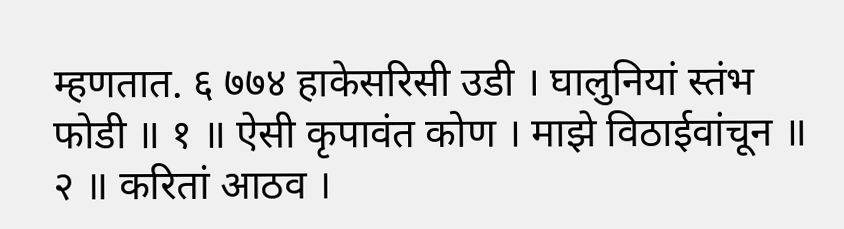म्हणतात. ६ ७७४ हाकेसरिसी उडी । घालुनियां स्तंभ फोडी ॥ १ ॥ ऐसी कृपावंत कोण । माझे विठाईवांचून ॥ २ ॥ करितां आठव ।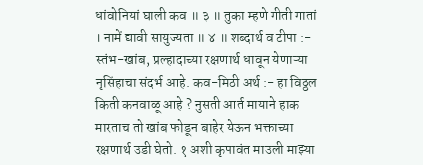धांवोनियां घाली कव ॥ ३ ॥ तुका म्हणे गीती गातां । नामें द्यावी सायुज्यता ॥ ४ ॥ शब्दार्थ व टीपा :- स्तंभ-खांब, प्रल्हादाच्या रक्षणार्थ धावून येणाऱ्या नृसिंहाचा संदर्भ आहे. कव-मिठी अर्थ :- हा विठ्ठल किती कनवाळू आहे ? नुसती आर्त मायाने हाक मारताच तो खांब फोडून बाहेर येऊन भक्ताच्या रक्षणार्थ उडी घेतो. १ अशी कृपावंत माउली माझ्या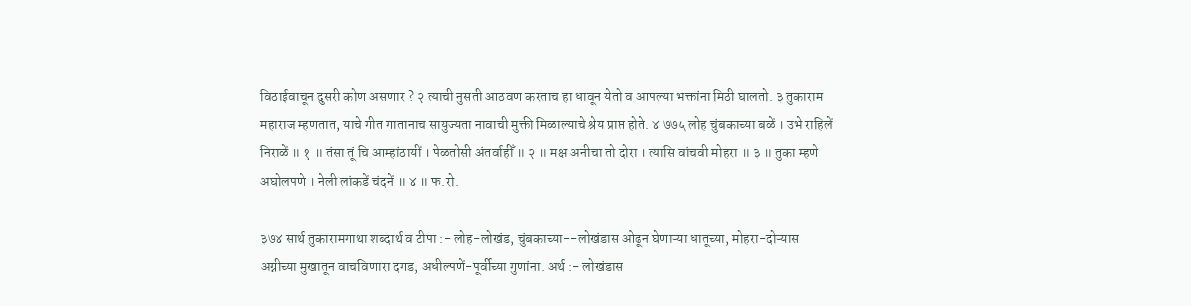विठाईवाचून दुसरी कोण असणार ? २ त्याची नुसती आठवण करताच हा धावून येतो व आपल्या भक्तांना मिठी घालतो. ३ तुकाराम महाराज म्हणतात, याचे गीत गातानाच सायुज्यता नावाची मुक्ती मिळाल्याचे श्रेय प्राप्त होते. ४ ७७५ लोह चुंबकाच्या बळें । उभे राहिलें निराळें ॥ १ ॥ तंसा तूं चि आम्हांठायीं । पेळतोसी अंतर्वाहीँ ॥ २ ॥ मक्ष अनीचा तो दोरा । त्यासि वांचवी मोहरा ॥ ३ ॥ तुका म्हणे अघोलपणे । नेली लांकडें चंदनें ॥ ४ ॥ फ.रो.

३७४ सार्थ तुकारामगाथा शब्दार्थ व टीपा :- लोह-लोखंड, चुंबकाच्या--लोखंडास ओढून घेणाऱ्या धातूच्या, मोहरा-दोऱ्यास अग्नीच्या मुखातून वाचविणारा दगड, अधील्पणें-पूर्वीच्या गुणांना. अर्थ :- लोखंडास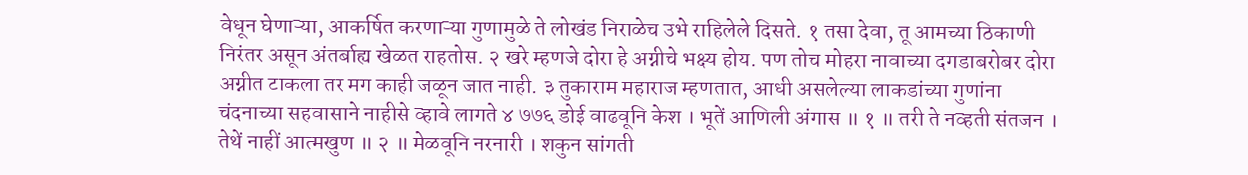वेधून घेणाऱ्या, आकर्षित करणाऱ्या गुणामुळे ते लोखंड निराळेच उभे राहिलेले दिसते. १ तसा देवा, तू आमच्या ठिकाणी निरंतर असून अंतर्बाह्य खेळत राहतोस. २ खरे म्हणजे दोरा हे अग्नीचे भक्ष्य होय. पण तोच मोहरा नावाच्या दगडाबरोबर दोरा अग्नीत टाकला तर मग काही जळून जात नाही. ३ तुकाराम महाराज म्हणतात, आधी असलेल्या लाकडांच्या गुणांना चंदनाच्या सहवासाने नाहीसे व्हावे लागते ४ ७७६ डोई वाढवूनि केश । भूतें आणिली अंगास ॥ १ ॥ तरी ते नव्हती संतजन । तेथें नाहीं आत्मखुण ॥ २ ॥ मेळवूनि नरनारी । शकुन सांगती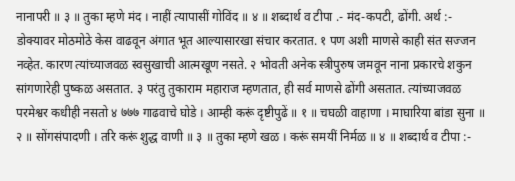नानापरी ॥ ३ ॥ तुका म्हणे मंद । नाहीं त्यापासीं गोविंद ॥ ४ ॥ शब्दार्थ व टीपा .- मंद-कपटी, ढोंगी. अर्थ :- डोक्यावर मोठमोठे केस वाढवून अंगात भूत आल्यासारखा संचार करतात. १ पण अशी माणसे काही संत सज्जन नव्हेत. कारण त्यांच्याजवळ स्वसुखाची आत्मखूण नसते. २ भोवती अनेक स्त्रीपुरुष जमवून नाना प्रकारचे शकुन सांगणारेही पुष्कळ असतात. ३ परंतु तुकाराम महाराज म्हणतात, ही सर्व माणसे ढोंगी असतात. त्यांच्याजवळ परमेश्वर कधीही नसतो ४ ७७७ गाढवाचे घोडे । आम्ही करूं दृष्टीपुढें ॥ १ ॥ चघळी वाहाणा । माघारिया बांडा सुना ॥ २ ॥ सोंगसंपादणी । तरि करूं शुद्ध वाणी ॥ ३ ॥ तुका म्हणे खळ । करूं समयीं निर्मळ ॥ ४ ॥ शब्दार्थ व टीपा :-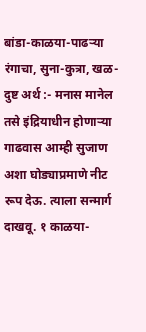बांडा-काळया-पाढऱ्या रंगाचा, सुना-कुत्रा, खळ-दुष्ट अर्थ :- मनास मानेल तसे इंद्रियाधीन होणाऱ्या गाढवास आम्ही सुजाण अशा घोड्याप्रमाणे नीट रूप देऊ. त्याला सन्मार्ग दाखवू. १ काळया-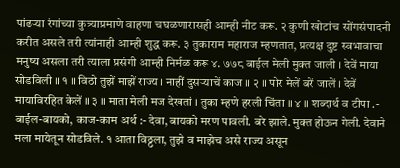पांढऱ्या रंगांच्या कुत्र्याप्रमाणे वाहणा चघळणारासही आम्ही नीट करू. २ कुणी खोटांच सोंगसंपादनी करीत असले तरी त्यांनाही आम्ही शुद्ध करू. ३ तुकाराम महाराज म्हणतात, प्रत्यक्ष दुष्ट स्वभावाचा मनुष्य असला तरी त्याला प्रसंगी आम्ही निर्मळ करू ४. ७७८ बाईल मेली मुक्त जाली । देवें माया सोडविली ॥ १ ॥ विठो तुझें माझें राज्य । नाहीं दुसऱ्याचें काज ॥ २ ॥ पोर मेलें बरें जालें । देवें मायाविरहित केलें ॥ ३ ॥ माता मेली मज देखतां । तुका म्हणे हरली चिंता ॥ ४ ॥ शब्दार्थ व टीपा .- बाईल-बायको, काज-काम अर्थ :- देवा, बायको मरण पावली. बरे झाले. मुक्त होऊन गेली. देवाने मला मायेतून सोडविले. १ आता विठ्ठला, तुझे व माझेच असे राज्य असून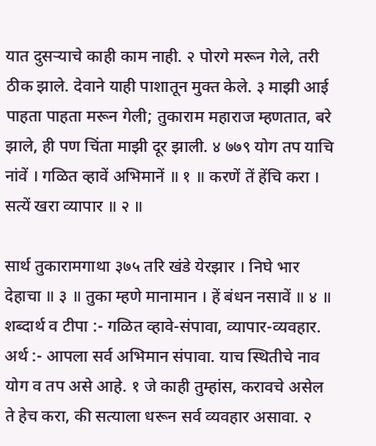यात दुसऱ्याचे काही काम नाही. २ पोरगे मरून गेले, तरी ठीक झाले. देवाने याही पाशातून मुक्त केले. ३ माझी आई पाहता पाहता मरून गेली; तुकाराम महाराज म्हणतात, बरे झाले, ही पण चिंता माझी दूर झाली. ४ ७७९ योग तप याचि नांवें । गळित व्हावें अभिमानें ॥ १ ॥ करणें तें हेंचि करा । सत्यें खरा व्यापार ॥ २ ॥

सार्थ तुकारामगाथा ३७५ तरि खंडे येरझार । निघे भार देहाचा ॥ ३ ॥ तुका म्हणे मानामान । हें बंधन नसावें ॥ ४ ॥ शब्दार्थ व टीपा :- गळित व्हावे-संपावा, व्यापार-व्यवहार. अर्थ :- आपला सर्व अभिमान संपावा. याच स्थितीचे नाव योग व तप असे आहे. १ जे काही तुम्हांस, करावचे असेल ते हेच करा, की सत्याला धरून सर्व व्यवहार असावा. २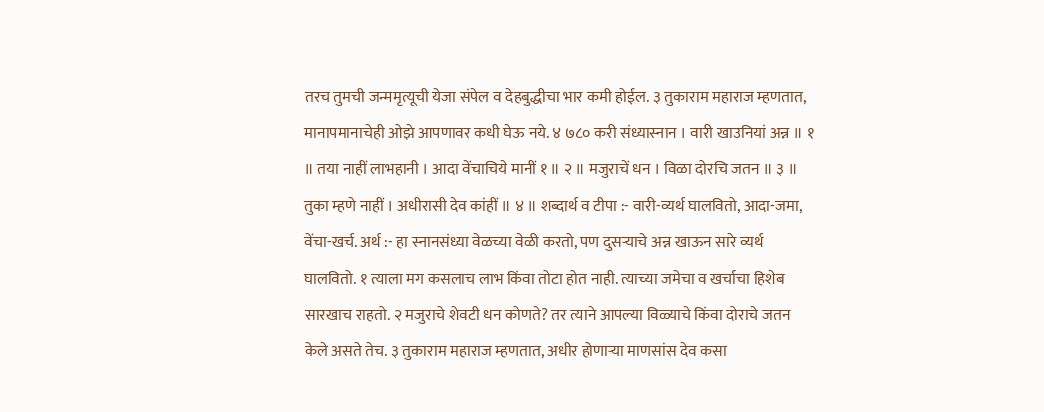तरच तुमची जन्ममृत्यूची येजा संपेल व देहबुद्धीचा भार कमी होईल. ३ तुकाराम महाराज म्हणतात, मानापमानाचेही ओझे आपणावर कधी घेऊ नये. ४ ७८० करी संध्यास्नान । वारी खाउनियां अन्न ॥ १ ॥ तया नाहीं लाभहानी । आदा वेंचाचिये मानीं १ ॥ २ ॥ मजुराचें धन । विळा दोरचि जतन ॥ ३ ॥ तुका म्हणे नाहीं । अधीरासी देव कांहीं ॥ ४ ॥ शब्दार्थ व टीपा :- वारी-व्यर्थ घालवितो, आदा-जमा, वेंचा-खर्च. अर्थ :- हा स्नानसंध्या वेळच्या वेळी करतो, पण दुसऱ्याचे अन्न खाऊन सारे व्यर्थ घालवितो. १ त्याला मग कसलाच लाभ किंवा तोटा होत नाही. त्याच्या जमेचा व खर्चाचा हिशेब सारखाच राहतो. २ मजुराचे शेवटी धन कोणते? तर त्याने आपल्या विळ्याचे किंवा दोराचे जतन केले असते तेच. ३ तुकाराम महाराज म्हणतात, अधीर होणाऱ्या माणसांस देव कसा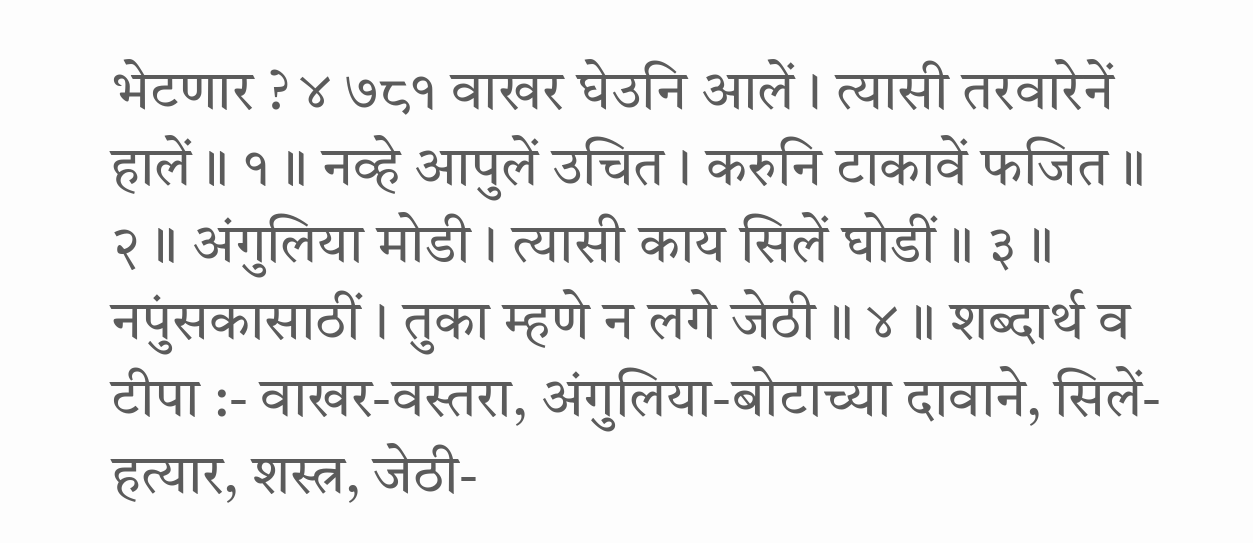भेटणार ? ४ ७८१ वाखर घेउनि आलें । त्यासी तरवारेनें हालें ॥ १ ॥ नव्हे आपुलें उचित । करुनि टाकावें फजित ॥ २ ॥ अंगुलिया मोडी । त्यासी काय सिलें घोडीं ॥ ३ ॥ नपुंसकासाठीं । तुका म्हणे न लगे जेठी ॥ ४ ॥ शब्दार्थ व टीपा :- वाखर-वस्तरा, अंगुलिया-बोटाच्या दावाने, सिलें-हत्यार, शस्त्र, जेठी-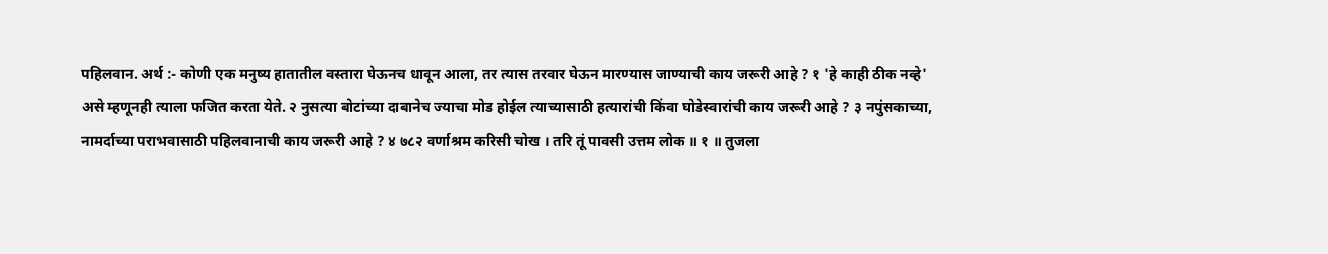पहिलवान. अर्थ :- कोणी एक मनुष्य हातातील वस्तारा घेऊनच धावून आला, तर त्यास तरवार घेऊन मारण्यास जाण्याची काय जरूरी आहे ? १ 'हे काही ठीक नव्हे' असे म्हणूनही त्याला फजित करता येते. २ नुसत्या बोटांच्या दाबानेच ज्याचा मोड होईल त्याच्यासाठी हत्यारांची किंवा घोडेस्वारांची काय जरूरी आहे ? ३ नपुंसकाच्या, नामर्दाच्या पराभवासाठी पहिलवानाची काय जरूरी आहे ? ४ ७८२ वर्णाश्रम करिसी चोख । तरि तूं पावसी उत्तम लोक ॥ १ ॥ तुजला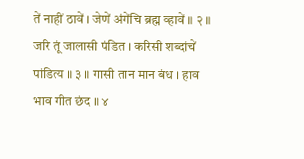तें नाहीं ठावें । जेणें अंगेंचि ब्रह्म व्हावें ॥ २ ॥ जरि तूं जालासी पंडित । करिसी शब्दांचें पांडित्य ॥ ३ ॥ गासी तान मान बंध । हाव भाव गीत छंद ॥ ४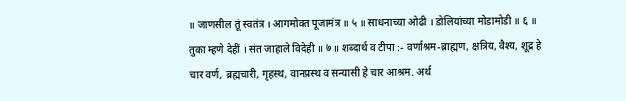॥ जाणसील तूं स्वतंत्र । आगमोक्त पूजामंत्र ॥ ५ ॥ साधनाच्या ओढी । डोलियांच्या मोडामोडी ॥ ६ ॥ तुका म्हणे देहीं । संत जाहाले विदेही ॥ ७ ॥ शब्दार्थ व टीपा :- वर्णाश्रम-ब्राह्मण, क्षत्रिय, वैश्य, शूद्र हे चार वर्ण, ब्रह्मचारी, गृहस्थ, वानप्रस्थ व सन्यासी हे चार आश्रम. अर्थ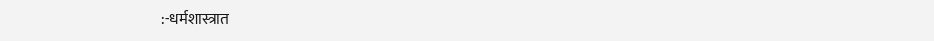:-धर्मशास्त्रात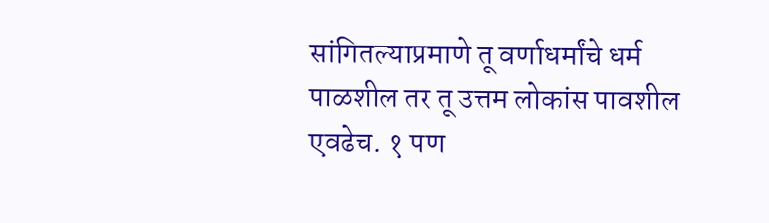सांगितल्याप्रमाणे तू वर्णाधर्मांचे धर्म पाळशील तर तू उत्तम लोकांस पावशील एवढेच. १ पण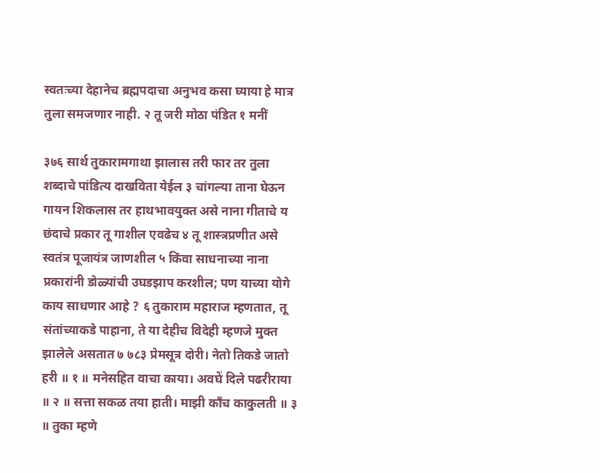स्वतःच्या देहानेच ब्रह्मपदाचा अनुभव कसा घ्याया हे मात्र तुला समजणार नाही. २ तू जरी मोठा पंडित १ मनीं

३७६ सार्थ तुकारामगाथा झालास तरी फार तर तुला शब्दाचे पांडित्य दाखविता येईल ३ चांगल्या ताना घेऊन गायन शिकलास तर हाथभावयुक्त असे नाना गीताचे य छंदाचे प्रकार तू गाशील एवढेच ४ तू शास्त्रप्रणीत असे स्वतंत्र पूजायंत्र जाणशील ५ किंवा साधनाच्या नाना प्रकारांनी डोळ्यांची उघडझाप करशील; पण याच्या योगे काय साधणार आहे ? ६ तुकाराम महाराज म्हणतात, तू संतांच्याकडे पाहाना, ते या देहीच विदेही म्हणजे मुक्त झालेले असतात ७ ७८३ प्रेमसूत्र दोरी। नेतो तिकडे जातो हरी ॥ १ ॥ मनेसहित वाचा काया। अवघें दिले पढरीराया ॥ २ ॥ सत्ता सकळ तया हाती। माझी काँच काकुलती ॥ ३ ॥ तुका म्हणे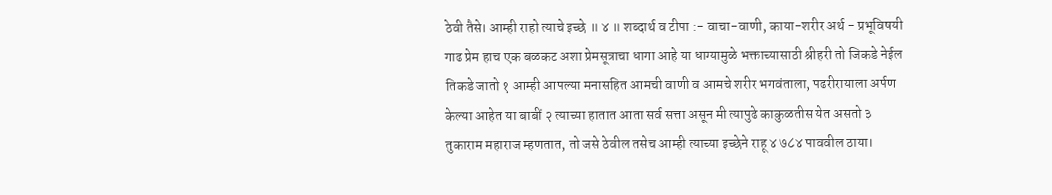ठेवी तैसे। आम्ही राहो त्याचे इच्छे ॥ ४ ॥ शब्दार्थ व टीपा :- वाचा-वाणी, काया-शरीर अर्थ - प्रभूविषयी गाढ प्रेम हाच एक बळकट अशा प्रेमसूत्राचा धागा आहे या धाग्यामुळे भक्ताच्यासाठी श्रीहरी तो जिकडे नेईल तिकडे जातो १ आम्ही आपल्या मनासहित आमची वाणी व आमचे शरीर भगवंताला, पढरीरायाला अर्पण केल्या आहेत या बाबीं २ त्याच्या हातात आता सर्व सत्ता असून मी त्यापुढे काकुळतीस येत असतो ३ तुकाराम महाराज म्हणतात, तो जसे ठेवील तसेच आम्ही त्याच्या इच्छेने राहू ४ ७८४ पाववील ठाया।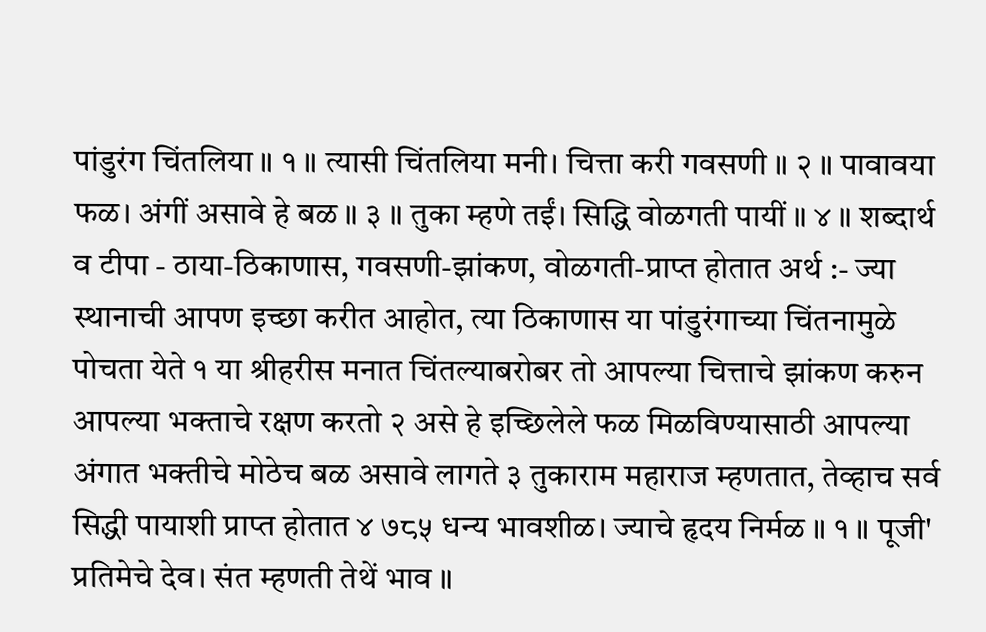पांडुरंग चिंतलिया ॥ १ ॥ त्यासी चिंतलिया मनी। चित्ता करी गवसणी ॥ २ ॥ पावावया फळ। अंगीं असावे हे बळ ॥ ३ ॥ तुका म्हणे तईं। सिद्धि वोळगती पायीं ॥ ४ ॥ शब्दार्थ व टीपा - ठाया-ठिकाणास, गवसणी-झांकण, वोळगती-प्राप्त होतात अर्थ :- ज्या स्थानाची आपण इच्छा करीत आहोत, त्या ठिकाणास या पांडुरंगाच्या चिंतनामुळे पोचता येते १ या श्रीहरीस मनात चिंतल्याबरोबर तो आपल्या चित्ताचे झांकण करुन आपल्या भक्ताचे रक्षण करतो २ असे हे इच्छिलेले फळ मिळविण्यासाठी आपल्या अंगात भक्तीचे मोठेच बळ असावे लागते ३ तुकाराम महाराज म्हणतात, तेव्हाच सर्व सिद्धी पायाशी प्राप्त होतात ४ ७८५ धन्य भावशीळ। ज्याचे हृदय निर्मळ ॥ १ ॥ पूजी' प्रतिमेचे देव। संत म्हणती तेथें भाव ॥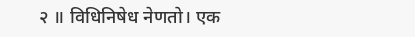२ ॥ विधिनिषेध नेणतो। एक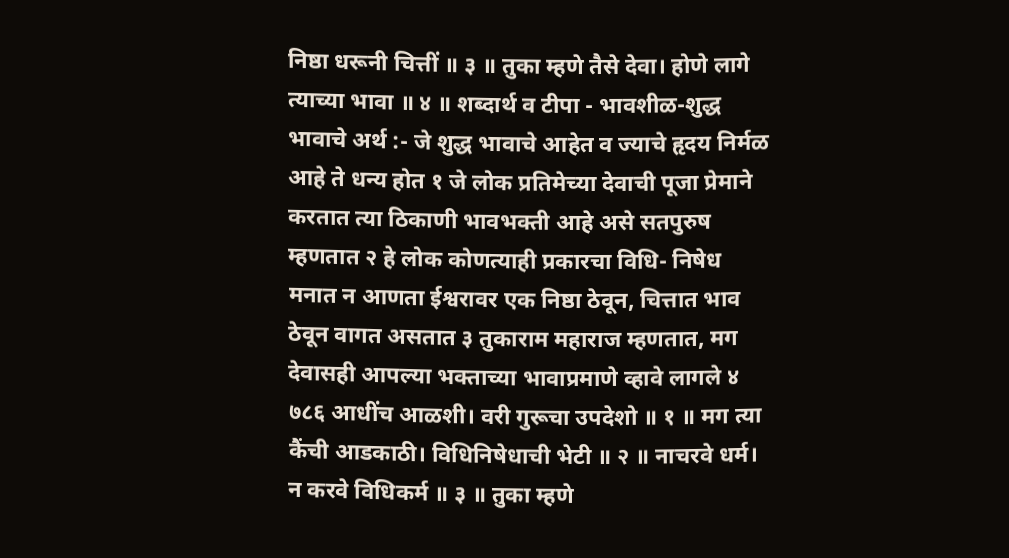निष्ठा धरूनी चित्तीं ॥ ३ ॥ तुका म्हणे तैसे देवा। होणे लागे त्याच्या भावा ॥ ४ ॥ शब्दार्थ व टीपा - भावशीळ-शुद्ध भावाचे अर्थ :- जे शुद्ध भावाचे आहेत व ज्याचे हृदय निर्मळ आहे ते धन्य होत १ जे लोक प्रतिमेच्या देवाची पूजा प्रेमाने करतात त्या ठिकाणी भावभक्ती आहे असे सतपुरुष म्हणतात २ हे लोक कोणत्याही प्रकारचा विधि- निषेध मनात न आणता ईश्वरावर एक निष्ठा ठेवून, चित्तात भाव ठेवून वागत असतात ३ तुकाराम महाराज म्हणतात, मग देवासही आपल्या भक्ताच्या भावाप्रमाणे व्हावे लागले ४ ७८६ आधींच आळशी। वरी गुरूचा उपदेशो ॥ १ ॥ मग त्या कैंची आडकाठी। विधिनिषेधाची भेटी ॥ २ ॥ नाचरवे धर्म। न करवे विधिकर्म ॥ ३ ॥ तुका म्हणे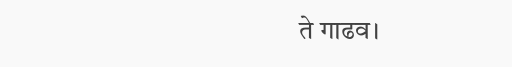ते गाढव।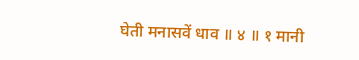घेती मनासवें धाव ॥ ४ ॥ १ मानी